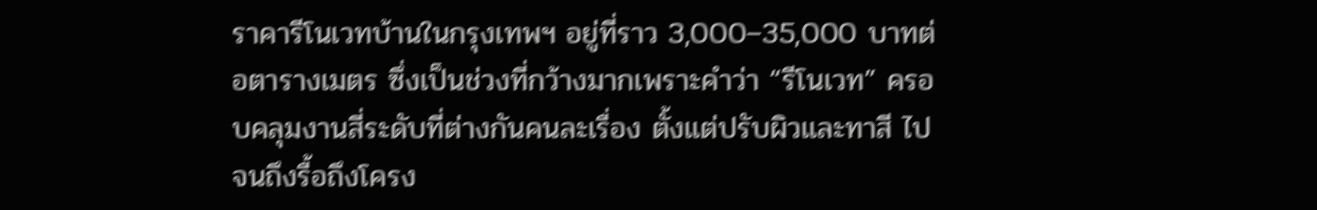ราคารีโนเวทบ้านในกรุงเทพฯ อยู่ที่ราว 3,000–35,000 บาทต่อตารางเมตร ซึ่งเป็นช่วงที่กว้างมากเพราะคำว่า “รีโนเวท” ครอบคลุมงานสี่ระดับที่ต่างกันคนละเรื่อง ตั้งแต่ปรับผิวและทาสี ไปจนถึงรื้อถึงโครง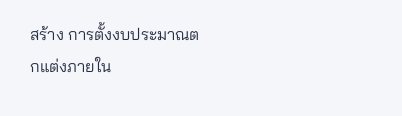สร้าง การตั้งงบประมาณตกแต่งภายใน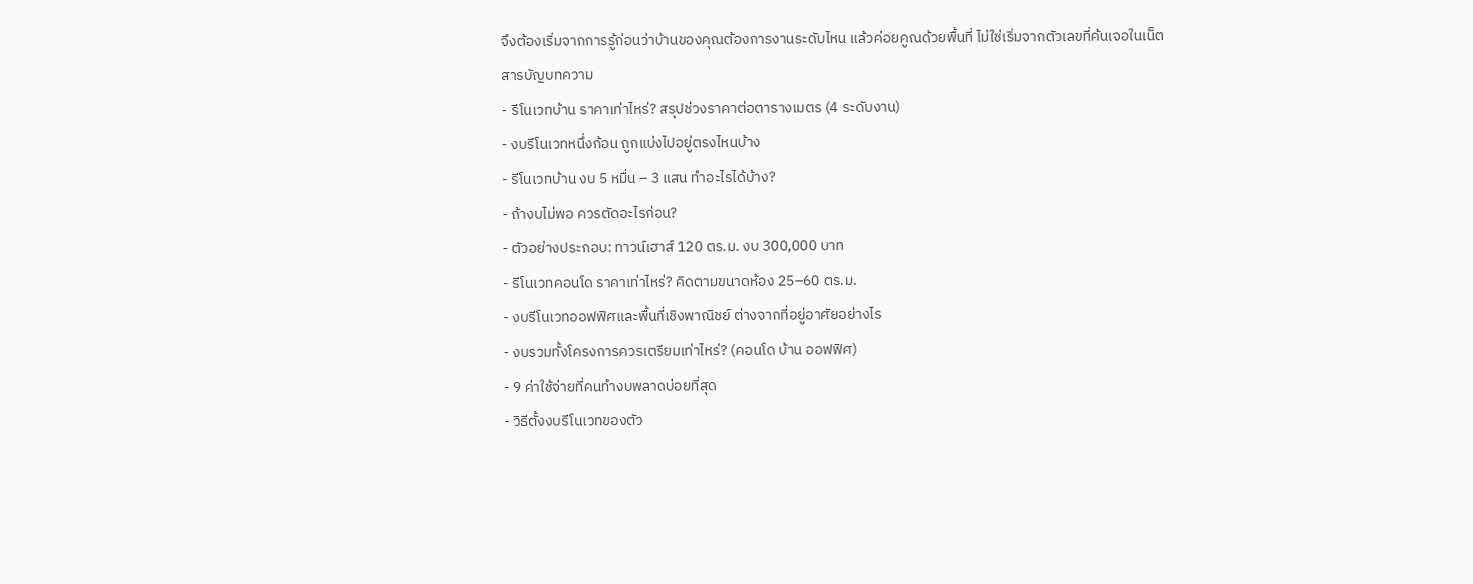จึงต้องเริ่มจากการรู้ก่อนว่าบ้านของคุณต้องการงานระดับไหน แล้วค่อยคูณด้วยพื้นที่ ไม่ใช่เริ่มจากตัวเลขที่ค้นเจอในเน็ต
สารบัญบทความ
- รีโนเวทบ้าน ราคาเท่าไหร่? สรุปช่วงราคาต่อตารางเมตร (4 ระดับงาน)
- งบรีโนเวทหนึ่งก้อน ถูกแบ่งไปอยู่ตรงไหนบ้าง
- รีโนเวทบ้าน งบ 5 หมื่น – 3 แสน ทำอะไรได้บ้าง?
- ถ้างบไม่พอ ควรตัดอะไรก่อน?
- ตัวอย่างประกอบ: ทาวน์เฮาส์ 120 ตร.ม. งบ 300,000 บาท
- รีโนเวทคอนโด ราคาเท่าไหร่? คิดตามขนาดห้อง 25–60 ตร.ม.
- งบรีโนเวทออฟฟิศและพื้นที่เชิงพาณิชย์ ต่างจากที่อยู่อาศัยอย่างไร
- งบรวมทั้งโครงการควรเตรียมเท่าไหร่? (คอนโด บ้าน ออฟฟิศ)
- 9 ค่าใช้จ่ายที่คนทำงบพลาดบ่อยที่สุด
- วิธีตั้งงบรีโนเวทของตัว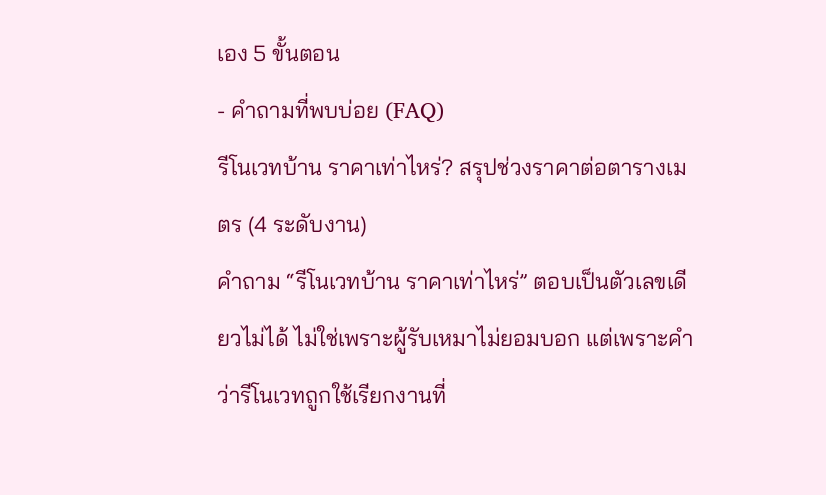เอง 5 ขั้นตอน
- คำถามที่พบบ่อย (FAQ)
รีโนเวทบ้าน ราคาเท่าไหร่? สรุปช่วงราคาต่อตารางเมตร (4 ระดับงาน)
คำถาม “รีโนเวทบ้าน ราคาเท่าไหร่” ตอบเป็นตัวเลขเดียวไม่ได้ ไม่ใช่เพราะผู้รับเหมาไม่ยอมบอก แต่เพราะคำว่ารีโนเวทถูกใช้เรียกงานที่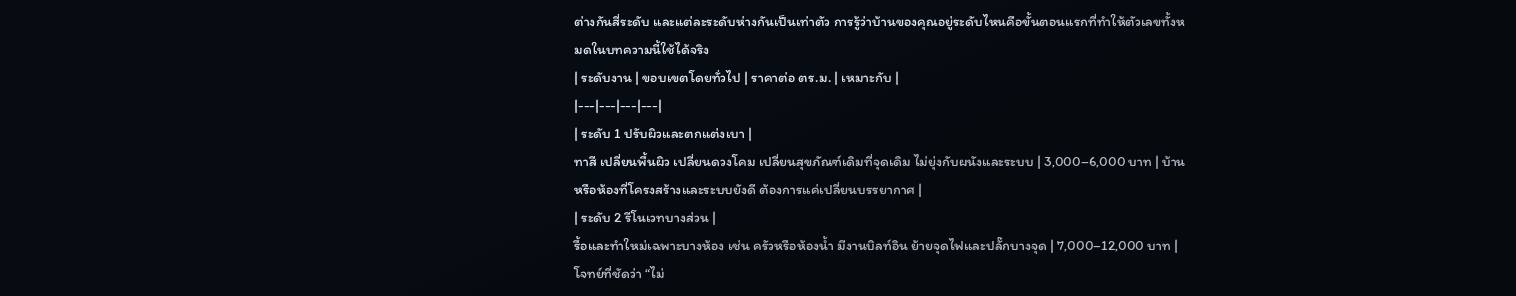ต่างกันสี่ระดับ และแต่ละระดับห่างกันเป็นเท่าตัว การรู้ว่าบ้านของคุณอยู่ระดับไหนคือขั้นตอนแรกที่ทำให้ตัวเลขทั้งหมดในบทความนี้ใช้ได้จริง
| ระดับงาน | ขอบเขตโดยทั่วไป | ราคาต่อ ตร.ม. | เหมาะกับ |
|---|---|---|---|
| ระดับ 1 ปรับผิวและตกแต่งเบา |
ทาสี เปลี่ยนพื้นผิว เปลี่ยนดวงโคม เปลี่ยนสุขภัณฑ์เดิมที่จุดเดิม ไม่ยุ่งกับผนังและระบบ | 3,000–6,000 บาท | บ้านหรือห้องที่โครงสร้างและระบบยังดี ต้องการแค่เปลี่ยนบรรยากาศ |
| ระดับ 2 รีโนเวทบางส่วน |
รื้อและทำใหม่เฉพาะบางห้อง เช่น ครัวหรือห้องน้ำ มีงานบิลท์อิน ย้ายจุดไฟและปลั๊กบางจุด | 7,000–12,000 บาท | โจทย์ที่ชัดว่า “ไม่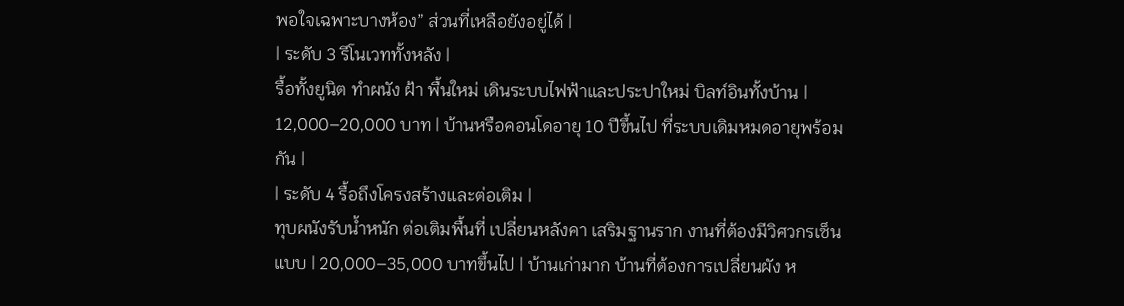พอใจเฉพาะบางห้อง” ส่วนที่เหลือยังอยู่ได้ |
| ระดับ 3 รีโนเวททั้งหลัง |
รื้อทั้งยูนิต ทำผนัง ฝ้า พื้นใหม่ เดินระบบไฟฟ้าและประปาใหม่ บิลท์อินทั้งบ้าน | 12,000–20,000 บาท | บ้านหรือคอนโดอายุ 10 ปีขึ้นไป ที่ระบบเดิมหมดอายุพร้อมกัน |
| ระดับ 4 รื้อถึงโครงสร้างและต่อเติม |
ทุบผนังรับน้ำหนัก ต่อเติมพื้นที่ เปลี่ยนหลังคา เสริมฐานราก งานที่ต้องมีวิศวกรเซ็นแบบ | 20,000–35,000 บาทขึ้นไป | บ้านเก่ามาก บ้านที่ต้องการเปลี่ยนผัง ห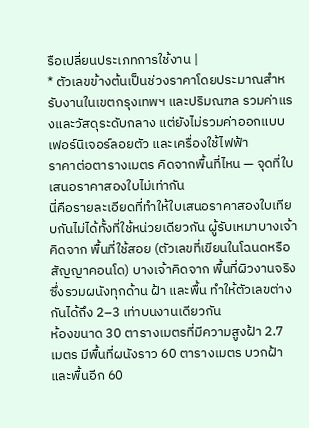รือเปลี่ยนประเภทการใช้งาน |
* ตัวเลขข้างต้นเป็นช่วงราคาโดยประมาณสำหรับงานในเขตกรุงเทพฯ และปริมณฑล รวมค่าแรงและวัสดุระดับกลาง แต่ยังไม่รวมค่าออกแบบ เฟอร์นิเจอร์ลอยตัว และเครื่องใช้ไฟฟ้า
ราคาต่อตารางเมตร คิดจากพื้นที่ไหน — จุดที่ใบเสนอราคาสองใบไม่เท่ากัน
นี่คือรายละเอียดที่ทำให้ใบเสนอราคาสองใบเทียบกันไม่ได้ทั้งที่ใช้หน่วยเดียวกัน ผู้รับเหมาบางเจ้าคิดจาก พื้นที่ใช้สอย (ตัวเลขที่เขียนในโฉนดหรือสัญญาคอนโด) บางเจ้าคิดจาก พื้นที่ผิวงานจริง ซึ่งรวมผนังทุกด้าน ฝ้า และพื้น ทำให้ตัวเลขต่างกันได้ถึง 2–3 เท่าบนงานเดียวกัน
ห้องขนาด 30 ตารางเมตรที่มีความสูงฝ้า 2.7 เมตร มีพื้นที่ผนังราว 60 ตารางเมตร บวกฝ้าและพื้นอีก 60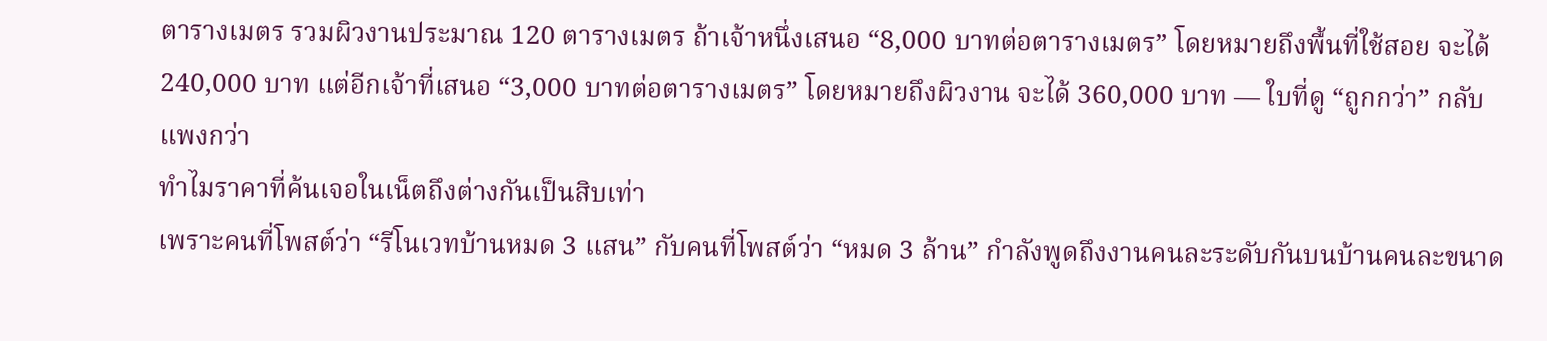ตารางเมตร รวมผิวงานประมาณ 120 ตารางเมตร ถ้าเจ้าหนึ่งเสนอ “8,000 บาทต่อตารางเมตร” โดยหมายถึงพื้นที่ใช้สอย จะได้ 240,000 บาท แต่อีกเจ้าที่เสนอ “3,000 บาทต่อตารางเมตร” โดยหมายถึงผิวงาน จะได้ 360,000 บาท — ใบที่ดู “ถูกกว่า” กลับแพงกว่า
ทำไมราคาที่ค้นเจอในเน็ตถึงต่างกันเป็นสิบเท่า
เพราะคนที่โพสต์ว่า “รีโนเวทบ้านหมด 3 แสน” กับคนที่โพสต์ว่า “หมด 3 ล้าน” กำลังพูดถึงงานคนละระดับกันบนบ้านคนละขนาด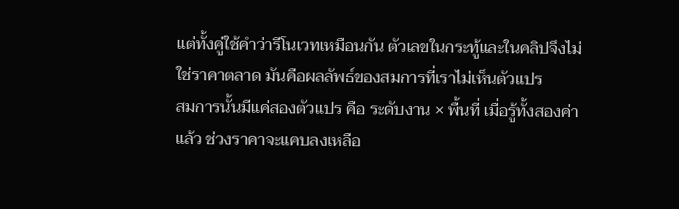แต่ทั้งคู่ใช้คำว่ารีโนเวทเหมือนกัน ตัวเลขในกระทู้และในคลิปจึงไม่ใช่ราคาตลาด มันคือผลลัพธ์ของสมการที่เราไม่เห็นตัวแปร
สมการนั้นมีแค่สองตัวแปร คือ ระดับงาน × พื้นที่ เมื่อรู้ทั้งสองค่าแล้ว ช่วงราคาจะแคบลงเหลือ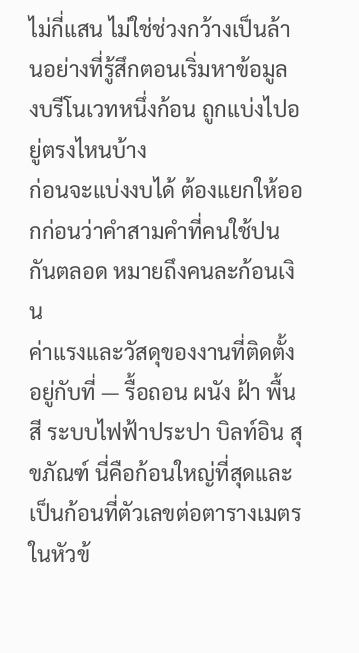ไม่กี่แสน ไม่ใช่ช่วงกว้างเป็นล้านอย่างที่รู้สึกตอนเริ่มหาข้อมูล
งบรีโนเวทหนึ่งก้อน ถูกแบ่งไปอยู่ตรงไหนบ้าง
ก่อนจะแบ่งงบได้ ต้องแยกให้ออกก่อนว่าคำสามคำที่คนใช้ปนกันตลอด หมายถึงคนละก้อนเงิน
ค่าแรงและวัสดุของงานที่ติดตั้งอยู่กับที่ — รื้อถอน ผนัง ฝ้า พื้น สี ระบบไฟฟ้าประปา บิลท์อิน สุขภัณฑ์ นี่คือก้อนใหญ่ที่สุดและเป็นก้อนที่ตัวเลขต่อตารางเมตรในหัวข้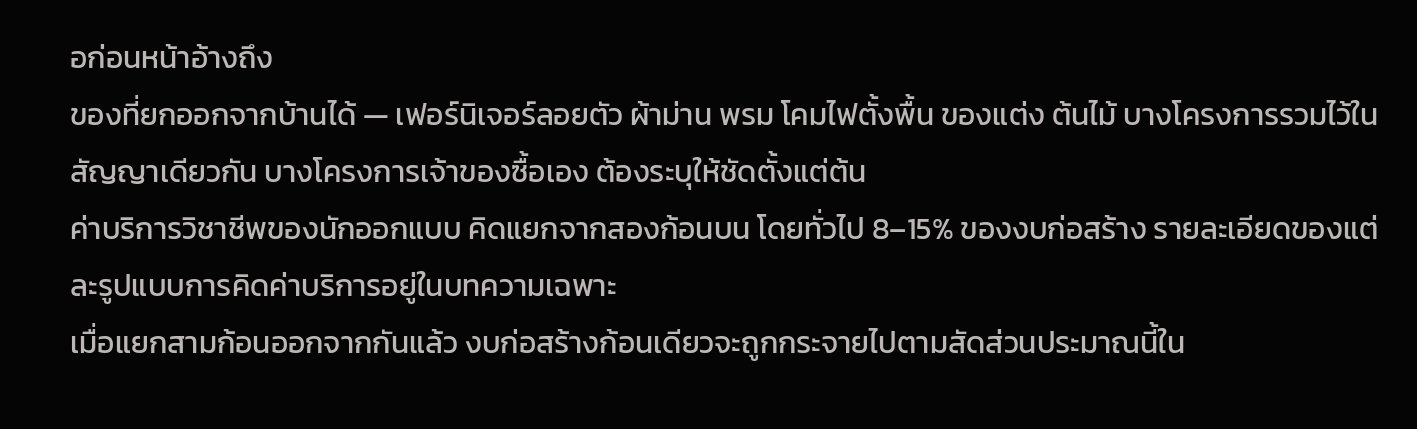อก่อนหน้าอ้างถึง
ของที่ยกออกจากบ้านได้ — เฟอร์นิเจอร์ลอยตัว ผ้าม่าน พรม โคมไฟตั้งพื้น ของแต่ง ต้นไม้ บางโครงการรวมไว้ในสัญญาเดียวกัน บางโครงการเจ้าของซื้อเอง ต้องระบุให้ชัดตั้งแต่ต้น
ค่าบริการวิชาชีพของนักออกแบบ คิดแยกจากสองก้อนบน โดยทั่วไป 8–15% ของงบก่อสร้าง รายละเอียดของแต่ละรูปแบบการคิดค่าบริการอยู่ในบทความเฉพาะ
เมื่อแยกสามก้อนออกจากกันแล้ว งบก่อสร้างก้อนเดียวจะถูกกระจายไปตามสัดส่วนประมาณนี้ใน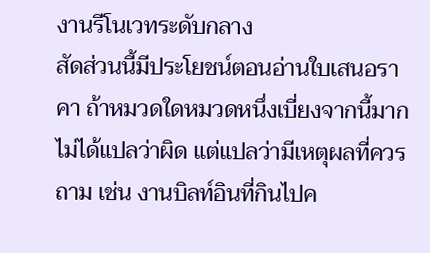งานรีโนเวทระดับกลาง
สัดส่วนนี้มีประโยชน์ตอนอ่านใบเสนอราคา ถ้าหมวดใดหมวดหนึ่งเบี่ยงจากนี้มาก ไม่ได้แปลว่าผิด แต่แปลว่ามีเหตุผลที่ควรถาม เช่น งานบิลท์อินที่กินไปค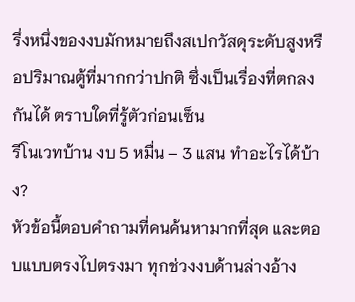รึ่งหนึ่งของงบมักหมายถึงสเปกวัสดุระดับสูงหรือปริมาณตู้ที่มากกว่าปกติ ซึ่งเป็นเรื่องที่ตกลงกันได้ ตราบใดที่รู้ตัวก่อนเซ็น
รีโนเวทบ้าน งบ 5 หมื่น – 3 แสน ทำอะไรได้บ้าง?
หัวข้อนี้ตอบคำถามที่คนค้นหามากที่สุด และตอบแบบตรงไปตรงมา ทุกช่วงงบด้านล่างอ้าง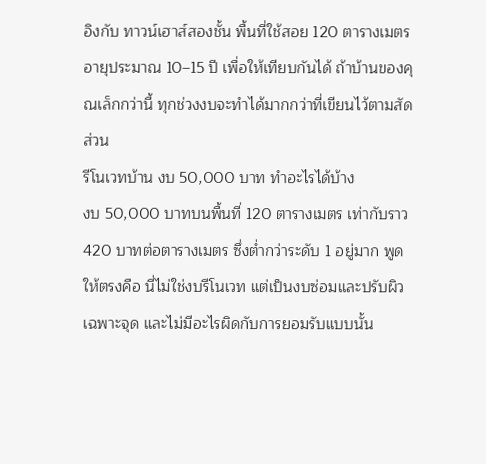อิงกับ ทาวน์เฮาส์สองชั้น พื้นที่ใช้สอย 120 ตารางเมตร อายุประมาณ 10–15 ปี เพื่อให้เทียบกันได้ ถ้าบ้านของคุณเล็กกว่านี้ ทุกช่วงงบจะทำได้มากกว่าที่เขียนไว้ตามสัดส่วน
รีโนเวทบ้าน งบ 50,000 บาท ทำอะไรได้บ้าง
งบ 50,000 บาทบนพื้นที่ 120 ตารางเมตร เท่ากับราว 420 บาทต่อตารางเมตร ซึ่งต่ำกว่าระดับ 1 อยู่มาก พูดให้ตรงคือ นี่ไม่ใช่งบรีโนเวท แต่เป็นงบซ่อมและปรับผิวเฉพาะจุด และไม่มีอะไรผิดกับการยอมรับแบบนั้น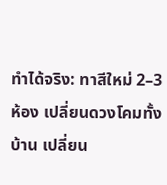ทำได้จริง: ทาสีใหม่ 2–3 ห้อง เปลี่ยนดวงโคมทั้งบ้าน เปลี่ยน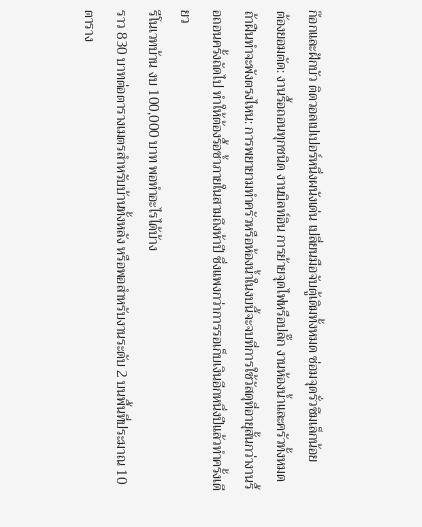ก๊อกและฝักบัว ติดวอลเปเปอร์หนึ่งผนังเด่น เปลี่ยนมือจับตู้เดิมทั้งหมด ซ่อมจุดรั่วซึมเล็กน้อย
ต้องยอมตัด: งานรื้อถอนทุกชนิด งานบิลท์อิน การย้ายจุดไฟหรือปลั๊ก งานห้องน้ำและครัวทั้งหมด
ถ้าฝืนทำจะพังตรงไหน: การพยายามทำครัวหรือห้องน้ำในงบนี้จะจบที่การใช้วัสดุที่อายุสั้นกว่างานรื้อถอนครั้งถัดไป ทำให้ต้องรื้อซ้ำภายในสามถึงห้าปี ซึ่งแพงกว่าการรอเก็บเงินอีกหนึ่งปีแล้วทำครั้งเดียว
รีโนเวทบ้าน งบ 100,000 บาท พอทำอะไรได้บ้าง
ราว 830 บาทต่อตารางเมตรสำหรับบ้านทั้งหลัง หรือพอสำหรับงานระดับ 2 บนพื้นที่ประมาณ 10 ตาราง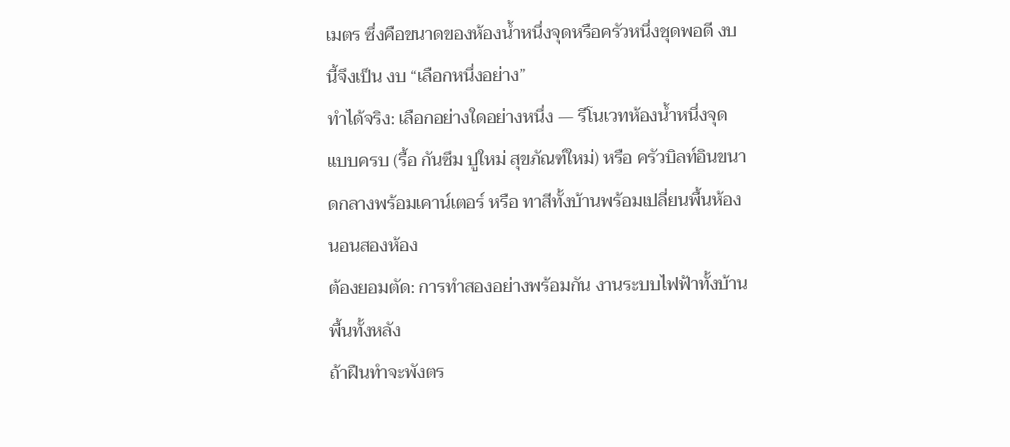เมตร ซึ่งคือขนาดของห้องน้ำหนึ่งจุดหรือครัวหนึ่งชุดพอดี งบนี้จึงเป็น งบ “เลือกหนึ่งอย่าง”
ทำได้จริง: เลือกอย่างใดอย่างหนึ่ง — รีโนเวทห้องน้ำหนึ่งจุดแบบครบ (รื้อ กันซึม ปูใหม่ สุขภัณฑ์ใหม่) หรือ ครัวบิลท์อินขนาดกลางพร้อมเคาน์เตอร์ หรือ ทาสีทั้งบ้านพร้อมเปลี่ยนพื้นห้องนอนสองห้อง
ต้องยอมตัด: การทำสองอย่างพร้อมกัน งานระบบไฟฟ้าทั้งบ้าน พื้นทั้งหลัง
ถ้าฝืนทำจะพังตร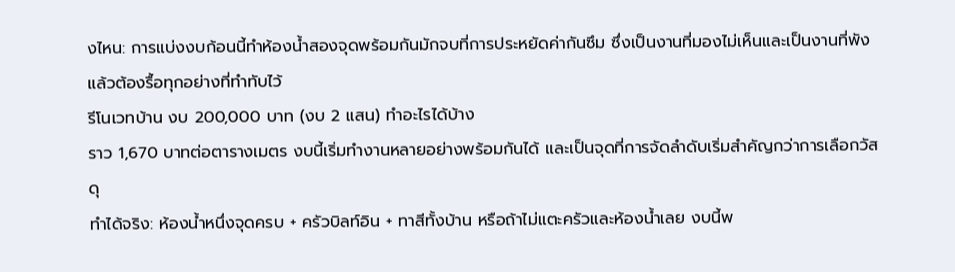งไหน: การแบ่งงบก้อนนี้ทำห้องน้ำสองจุดพร้อมกันมักจบที่การประหยัดค่ากันซึม ซึ่งเป็นงานที่มองไม่เห็นและเป็นงานที่พังแล้วต้องรื้อทุกอย่างที่ทำทับไว้
รีโนเวทบ้าน งบ 200,000 บาท (งบ 2 แสน) ทำอะไรได้บ้าง
ราว 1,670 บาทต่อตารางเมตร งบนี้เริ่มทำงานหลายอย่างพร้อมกันได้ และเป็นจุดที่การจัดลำดับเริ่มสำคัญกว่าการเลือกวัสดุ
ทำได้จริง: ห้องน้ำหนึ่งจุดครบ + ครัวบิลท์อิน + ทาสีทั้งบ้าน หรือถ้าไม่แตะครัวและห้องน้ำเลย งบนี้พ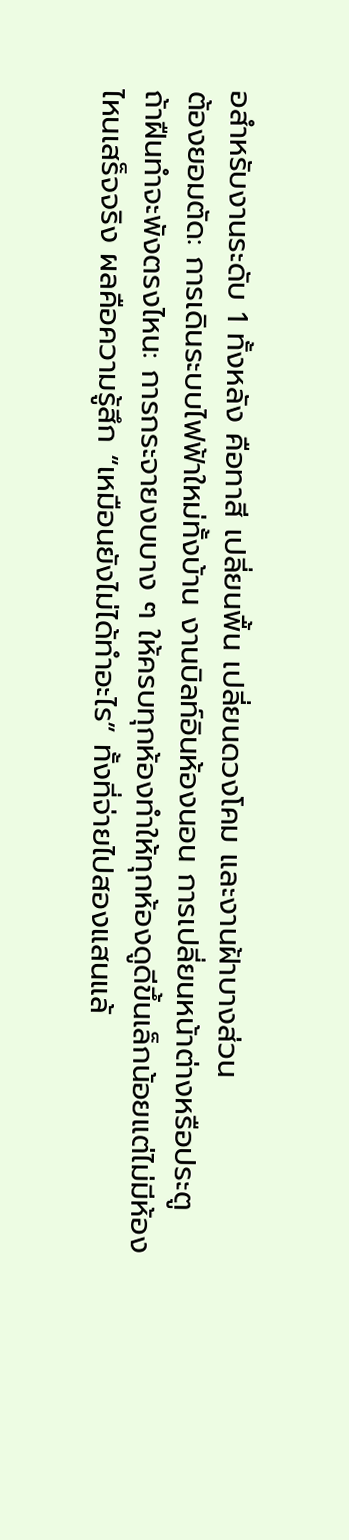อสำหรับงานระดับ 1 ทั้งหลัง คือทาสี เปลี่ยนพื้น เปลี่ยนดวงโคม และงานฝ้าบางส่วน
ต้องยอมตัด: การเดินระบบไฟฟ้าใหม่ทั้งบ้าน งานบิลท์อินห้องนอน การเปลี่ยนหน้าต่างหรือประตู
ถ้าฝืนทำจะพังตรงไหน: การกระจายงบบาง ๆ ให้ครบทุกห้องทำให้ทุกห้องดูดีขึ้นเล็กน้อยแต่ไม่มีห้องไหนเสร็จจริง ผลคือความรู้สึก “เหมือนยังไม่ได้ทำอะไร” ทั้งที่จ่ายไปสองแสนแล้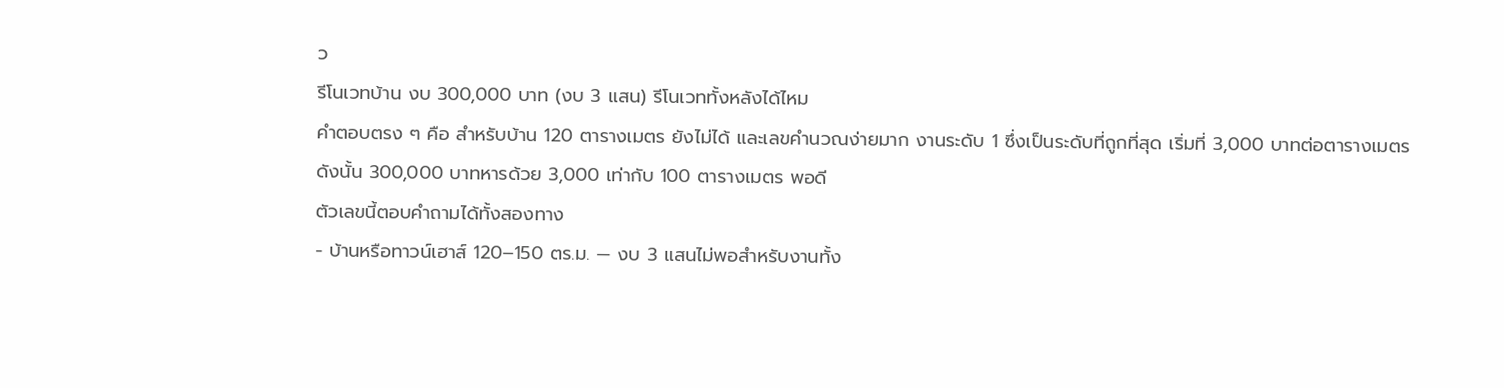ว
รีโนเวทบ้าน งบ 300,000 บาท (งบ 3 แสน) รีโนเวททั้งหลังได้ไหม
คำตอบตรง ๆ คือ สำหรับบ้าน 120 ตารางเมตร ยังไม่ได้ และเลขคำนวณง่ายมาก งานระดับ 1 ซึ่งเป็นระดับที่ถูกที่สุด เริ่มที่ 3,000 บาทต่อตารางเมตร ดังนั้น 300,000 บาทหารด้วย 3,000 เท่ากับ 100 ตารางเมตร พอดี
ตัวเลขนี้ตอบคำถามได้ทั้งสองทาง
- บ้านหรือทาวน์เฮาส์ 120–150 ตร.ม. — งบ 3 แสนไม่พอสำหรับงานทั้ง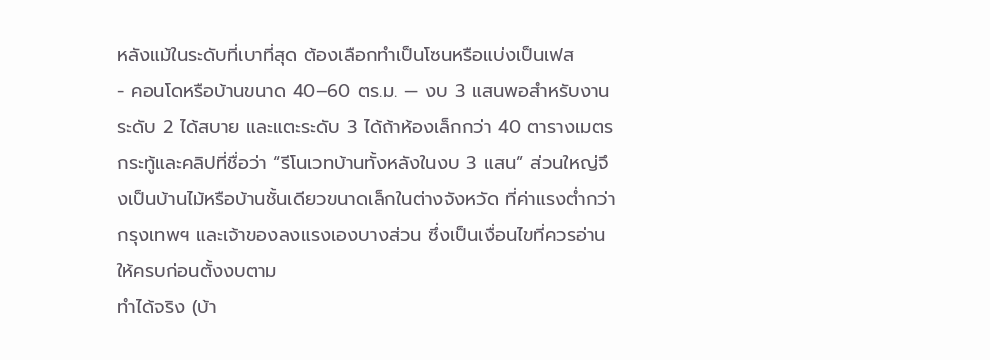หลังแม้ในระดับที่เบาที่สุด ต้องเลือกทำเป็นโซนหรือแบ่งเป็นเฟส
- คอนโดหรือบ้านขนาด 40–60 ตร.ม. — งบ 3 แสนพอสำหรับงานระดับ 2 ได้สบาย และแตะระดับ 3 ได้ถ้าห้องเล็กกว่า 40 ตารางเมตร
กระทู้และคลิปที่ชื่อว่า “รีโนเวทบ้านทั้งหลังในงบ 3 แสน” ส่วนใหญ่จึงเป็นบ้านไม้หรือบ้านชั้นเดียวขนาดเล็กในต่างจังหวัด ที่ค่าแรงต่ำกว่ากรุงเทพฯ และเจ้าของลงแรงเองบางส่วน ซึ่งเป็นเงื่อนไขที่ควรอ่านให้ครบก่อนตั้งงบตาม
ทำได้จริง (บ้า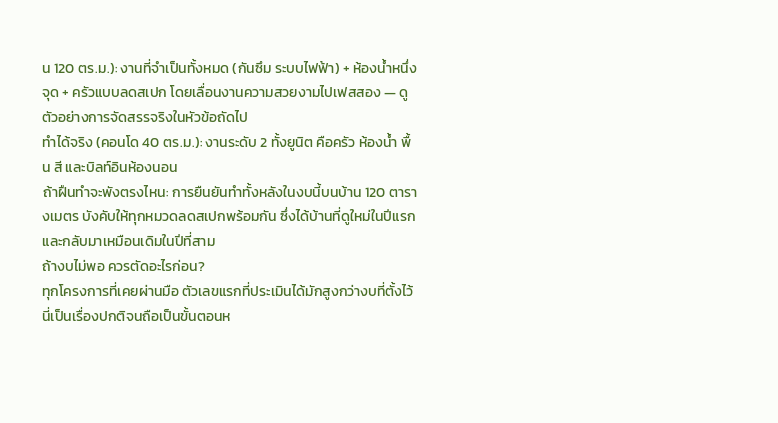น 120 ตร.ม.): งานที่จำเป็นทั้งหมด (กันซึม ระบบไฟฟ้า) + ห้องน้ำหนึ่งจุด + ครัวแบบลดสเปก โดยเลื่อนงานความสวยงามไปเฟสสอง — ดูตัวอย่างการจัดสรรจริงในหัวข้อถัดไป
ทำได้จริง (คอนโด 40 ตร.ม.): งานระดับ 2 ทั้งยูนิต คือครัว ห้องน้ำ พื้น สี และบิลท์อินห้องนอน
ถ้าฝืนทำจะพังตรงไหน: การยืนยันทำทั้งหลังในงบนี้บนบ้าน 120 ตารางเมตร บังคับให้ทุกหมวดลดสเปกพร้อมกัน ซึ่งได้บ้านที่ดูใหม่ในปีแรกและกลับมาเหมือนเดิมในปีที่สาม
ถ้างบไม่พอ ควรตัดอะไรก่อน?
ทุกโครงการที่เคยผ่านมือ ตัวเลขแรกที่ประเมินได้มักสูงกว่างบที่ตั้งไว้ นี่เป็นเรื่องปกติจนถือเป็นขั้นตอนห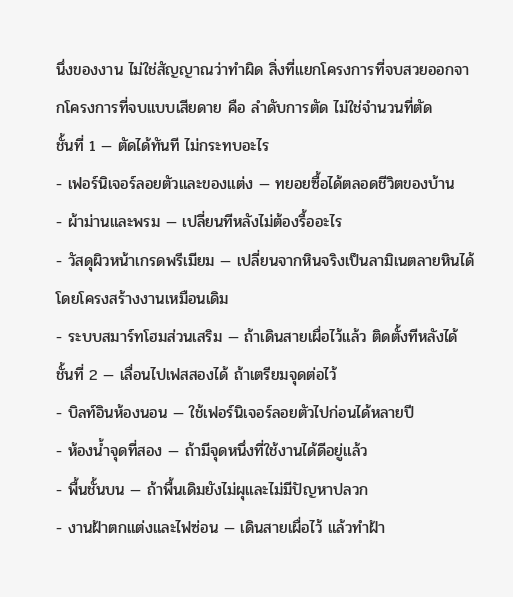นึ่งของงาน ไม่ใช่สัญญาณว่าทำผิด สิ่งที่แยกโครงการที่จบสวยออกจากโครงการที่จบแบบเสียดาย คือ ลำดับการตัด ไม่ใช่จำนวนที่ตัด
ชั้นที่ 1 — ตัดได้ทันที ไม่กระทบอะไร
- เฟอร์นิเจอร์ลอยตัวและของแต่ง — ทยอยซื้อได้ตลอดชีวิตของบ้าน
- ผ้าม่านและพรม — เปลี่ยนทีหลังไม่ต้องรื้ออะไร
- วัสดุผิวหน้าเกรดพรีเมียม — เปลี่ยนจากหินจริงเป็นลามิเนตลายหินได้โดยโครงสร้างงานเหมือนเดิม
- ระบบสมาร์ทโฮมส่วนเสริม — ถ้าเดินสายเผื่อไว้แล้ว ติดตั้งทีหลังได้
ชั้นที่ 2 — เลื่อนไปเฟสสองได้ ถ้าเตรียมจุดต่อไว้
- บิลท์อินห้องนอน — ใช้เฟอร์นิเจอร์ลอยตัวไปก่อนได้หลายปี
- ห้องน้ำจุดที่สอง — ถ้ามีจุดหนึ่งที่ใช้งานได้ดีอยู่แล้ว
- พื้นชั้นบน — ถ้าพื้นเดิมยังไม่ผุและไม่มีปัญหาปลวก
- งานฝ้าตกแต่งและไฟซ่อน — เดินสายเผื่อไว้ แล้วทำฝ้า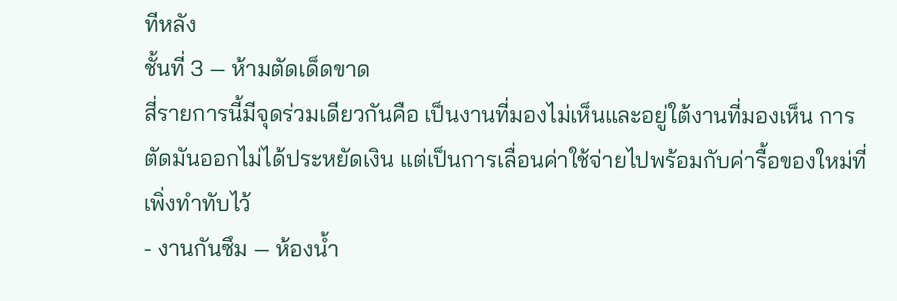ทีหลัง
ชั้นที่ 3 — ห้ามตัดเด็ดขาด
สี่รายการนี้มีจุดร่วมเดียวกันคือ เป็นงานที่มองไม่เห็นและอยู่ใต้งานที่มองเห็น การตัดมันออกไม่ได้ประหยัดเงิน แต่เป็นการเลื่อนค่าใช้จ่ายไปพร้อมกับค่ารื้อของใหม่ที่เพิ่งทำทับไว้
- งานกันซึม — ห้องน้ำ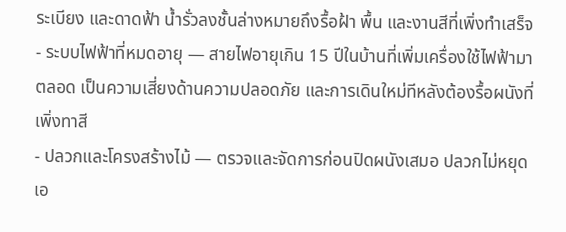ระเบียง และดาดฟ้า น้ำรั่วลงชั้นล่างหมายถึงรื้อฝ้า พื้น และงานสีที่เพิ่งทำเสร็จ
- ระบบไฟฟ้าที่หมดอายุ — สายไฟอายุเกิน 15 ปีในบ้านที่เพิ่มเครื่องใช้ไฟฟ้ามาตลอด เป็นความเสี่ยงด้านความปลอดภัย และการเดินใหม่ทีหลังต้องรื้อผนังที่เพิ่งทาสี
- ปลวกและโครงสร้างไม้ — ตรวจและจัดการก่อนปิดผนังเสมอ ปลวกไม่หยุดเอ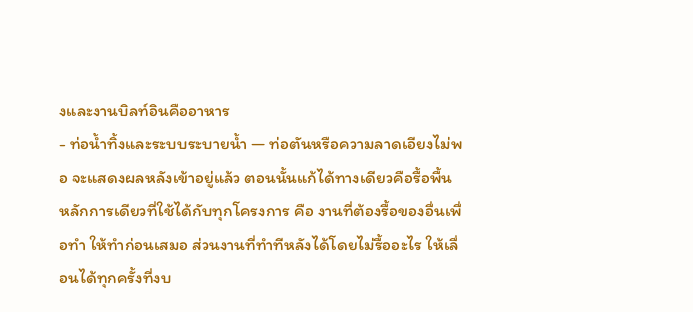งและงานบิลท์อินคืออาหาร
- ท่อน้ำทิ้งและระบบระบายน้ำ — ท่อตันหรือความลาดเอียงไม่พอ จะแสดงผลหลังเข้าอยู่แล้ว ตอนนั้นแก้ได้ทางเดียวคือรื้อพื้น
หลักการเดียวที่ใช้ได้กับทุกโครงการ คือ งานที่ต้องรื้อของอื่นเพื่อทำ ให้ทำก่อนเสมอ ส่วนงานที่ทำทีหลังได้โดยไม่รื้ออะไร ให้เลื่อนได้ทุกครั้งที่งบ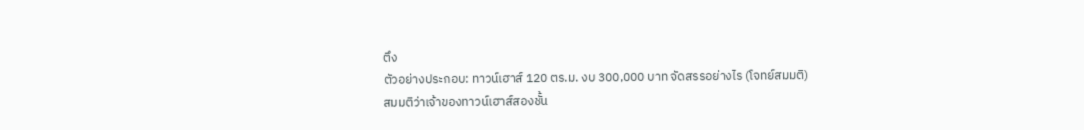ตึง
ตัวอย่างประกอบ: ทาวน์เฮาส์ 120 ตร.ม. งบ 300,000 บาท จัดสรรอย่างไร (โจทย์สมมติ)
สมมติว่าเจ้าของทาวน์เฮาส์สองชั้น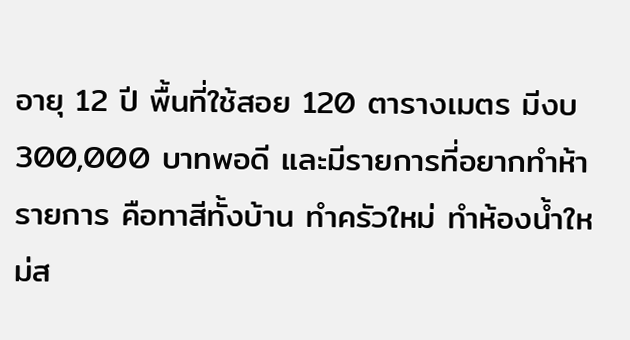อายุ 12 ปี พื้นที่ใช้สอย 120 ตารางเมตร มีงบ 300,000 บาทพอดี และมีรายการที่อยากทำห้ารายการ คือทาสีทั้งบ้าน ทำครัวใหม่ ทำห้องน้ำใหม่ส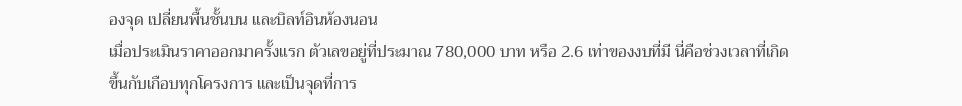องจุด เปลี่ยนพื้นชั้นบน และบิลท์อินห้องนอน
เมื่อประเมินราคาออกมาครั้งแรก ตัวเลขอยู่ที่ประมาณ 780,000 บาท หรือ 2.6 เท่าของงบที่มี นี่คือช่วงเวลาที่เกิดขึ้นกับเกือบทุกโครงการ และเป็นจุดที่การ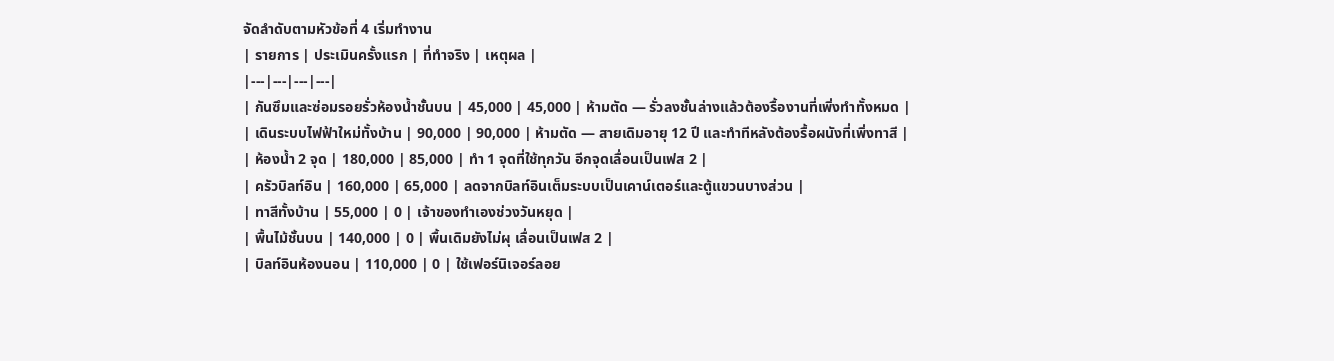จัดลำดับตามหัวข้อที่ 4 เริ่มทำงาน
| รายการ | ประเมินครั้งแรก | ที่ทำจริง | เหตุผล |
|---|---|---|---|
| กันซึมและซ่อมรอยรั่วห้องน้ำชั้นบน | 45,000 | 45,000 | ห้ามตัด — รั่วลงชั้นล่างแล้วต้องรื้องานที่เพิ่งทำทั้งหมด |
| เดินระบบไฟฟ้าใหม่ทั้งบ้าน | 90,000 | 90,000 | ห้ามตัด — สายเดิมอายุ 12 ปี และทำทีหลังต้องรื้อผนังที่เพิ่งทาสี |
| ห้องน้ำ 2 จุด | 180,000 | 85,000 | ทำ 1 จุดที่ใช้ทุกวัน อีกจุดเลื่อนเป็นเฟส 2 |
| ครัวบิลท์อิน | 160,000 | 65,000 | ลดจากบิลท์อินเต็มระบบเป็นเคาน์เตอร์และตู้แขวนบางส่วน |
| ทาสีทั้งบ้าน | 55,000 | 0 | เจ้าของทำเองช่วงวันหยุด |
| พื้นไม้ชั้นบน | 140,000 | 0 | พื้นเดิมยังไม่ผุ เลื่อนเป็นเฟส 2 |
| บิลท์อินห้องนอน | 110,000 | 0 | ใช้เฟอร์นิเจอร์ลอย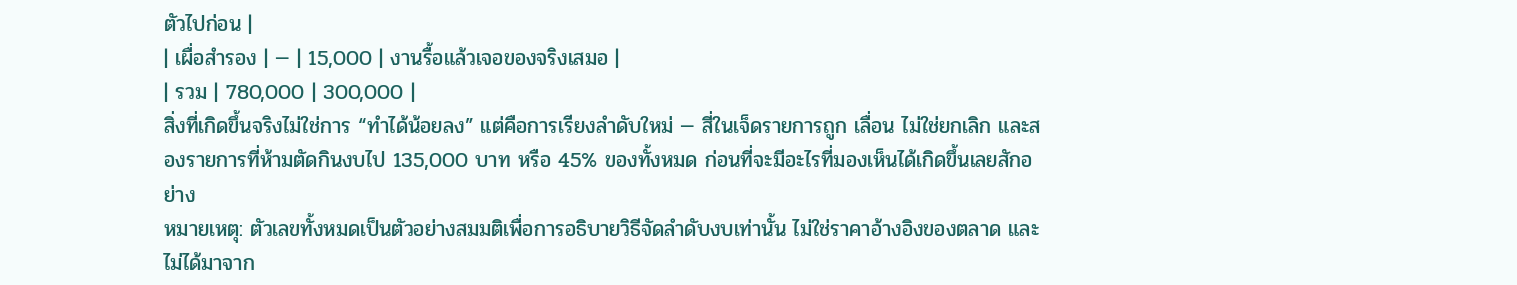ตัวไปก่อน |
| เผื่อสำรอง | — | 15,000 | งานรื้อแล้วเจอของจริงเสมอ |
| รวม | 780,000 | 300,000 |
สิ่งที่เกิดขึ้นจริงไม่ใช่การ “ทำได้น้อยลง” แต่คือการเรียงลำดับใหม่ — สี่ในเจ็ดรายการถูก เลื่อน ไม่ใช่ยกเลิก และสองรายการที่ห้ามตัดกินงบไป 135,000 บาท หรือ 45% ของทั้งหมด ก่อนที่จะมีอะไรที่มองเห็นได้เกิดขึ้นเลยสักอย่าง
หมายเหตุ: ตัวเลขทั้งหมดเป็นตัวอย่างสมมติเพื่อการอธิบายวิธีจัดลำดับงบเท่านั้น ไม่ใช่ราคาอ้างอิงของตลาด และไม่ได้มาจาก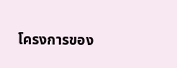โครงการของ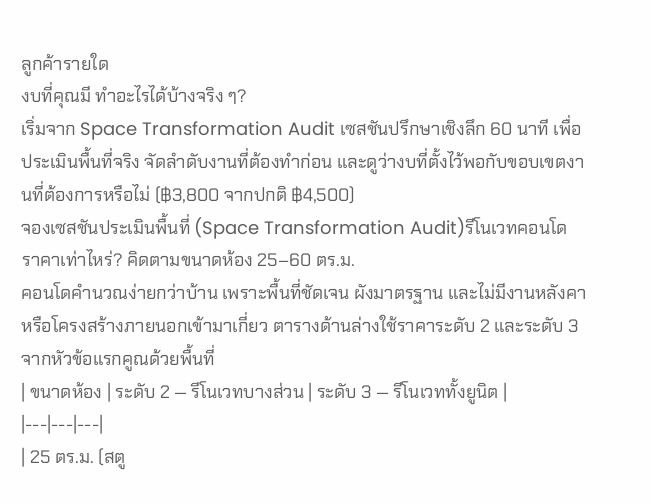ลูกค้ารายใด
งบที่คุณมี ทำอะไรได้บ้างจริง ๆ?
เริ่มจาก Space Transformation Audit เซสชันปรึกษาเชิงลึก 60 นาที เพื่อประเมินพื้นที่จริง จัดลำดับงานที่ต้องทำก่อน และดูว่างบที่ตั้งไว้พอกับขอบเขตงานที่ต้องการหรือไม่ (฿3,800 จากปกติ ฿4,500)
จองเซสชันประเมินพื้นที่ (Space Transformation Audit)รีโนเวทคอนโด ราคาเท่าไหร่? คิดตามขนาดห้อง 25–60 ตร.ม.
คอนโดคำนวณง่ายกว่าบ้าน เพราะพื้นที่ชัดเจน ผังมาตรฐาน และไม่มีงานหลังคาหรือโครงสร้างภายนอกเข้ามาเกี่ยว ตารางด้านล่างใช้ราคาระดับ 2 และระดับ 3 จากหัวข้อแรกคูณด้วยพื้นที่
| ขนาดห้อง | ระดับ 2 — รีโนเวทบางส่วน | ระดับ 3 — รีโนเวททั้งยูนิต |
|---|---|---|
| 25 ตร.ม. (สตู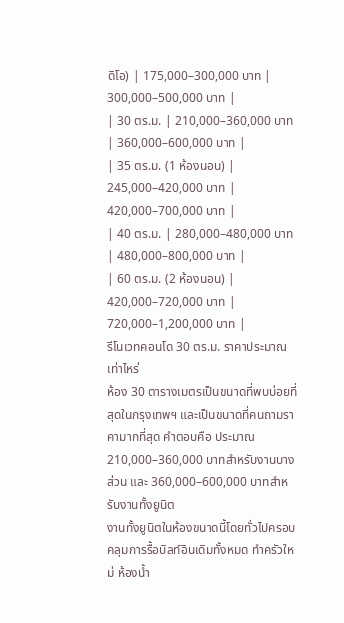ดิโอ) | 175,000–300,000 บาท | 300,000–500,000 บาท |
| 30 ตร.ม. | 210,000–360,000 บาท | 360,000–600,000 บาท |
| 35 ตร.ม. (1 ห้องนอน) | 245,000–420,000 บาท | 420,000–700,000 บาท |
| 40 ตร.ม. | 280,000–480,000 บาท | 480,000–800,000 บาท |
| 60 ตร.ม. (2 ห้องนอน) | 420,000–720,000 บาท | 720,000–1,200,000 บาท |
รีโนเวทคอนโด 30 ตร.ม. ราคาประมาณเท่าไหร่
ห้อง 30 ตารางเมตรเป็นขนาดที่พบบ่อยที่สุดในกรุงเทพฯ และเป็นขนาดที่คนถามราคามากที่สุด คำตอบคือ ประมาณ 210,000–360,000 บาทสำหรับงานบางส่วน และ 360,000–600,000 บาทสำหรับงานทั้งยูนิต
งานทั้งยูนิตในห้องขนาดนี้โดยทั่วไปครอบคลุมการรื้อบิลท์อินเดิมทั้งหมด ทำครัวใหม่ ห้องน้ำ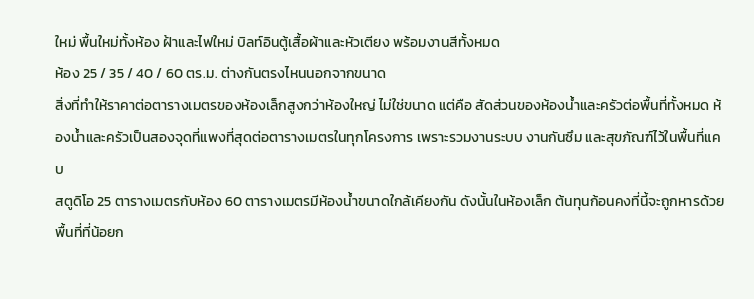ใหม่ พื้นใหม่ทั้งห้อง ฝ้าและไฟใหม่ บิลท์อินตู้เสื้อผ้าและหัวเตียง พร้อมงานสีทั้งหมด
ห้อง 25 / 35 / 40 / 60 ตร.ม. ต่างกันตรงไหนนอกจากขนาด
สิ่งที่ทำให้ราคาต่อตารางเมตรของห้องเล็กสูงกว่าห้องใหญ่ ไม่ใช่ขนาด แต่คือ สัดส่วนของห้องน้ำและครัวต่อพื้นที่ทั้งหมด ห้องน้ำและครัวเป็นสองจุดที่แพงที่สุดต่อตารางเมตรในทุกโครงการ เพราะรวมงานระบบ งานกันซึม และสุขภัณฑ์ไว้ในพื้นที่แคบ
สตูดิโอ 25 ตารางเมตรกับห้อง 60 ตารางเมตรมีห้องน้ำขนาดใกล้เคียงกัน ดังนั้นในห้องเล็ก ต้นทุนก้อนคงที่นี้จะถูกหารด้วยพื้นที่ที่น้อยก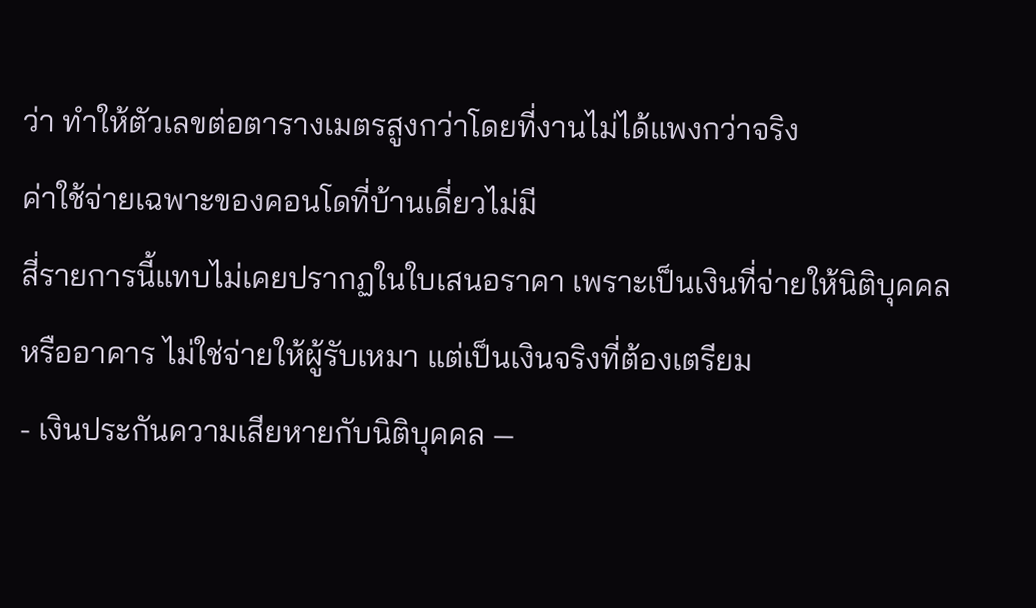ว่า ทำให้ตัวเลขต่อตารางเมตรสูงกว่าโดยที่งานไม่ได้แพงกว่าจริง
ค่าใช้จ่ายเฉพาะของคอนโดที่บ้านเดี่ยวไม่มี
สี่รายการนี้แทบไม่เคยปรากฏในใบเสนอราคา เพราะเป็นเงินที่จ่ายให้นิติบุคคลหรืออาคาร ไม่ใช่จ่ายให้ผู้รับเหมา แต่เป็นเงินจริงที่ต้องเตรียม
- เงินประกันความเสียหายกับนิติบุคคล —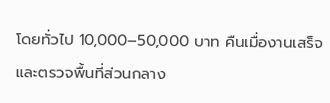โดยทั่วไป 10,000–50,000 บาท คืนเมื่องานเสร็จและตรวจพื้นที่ส่วนกลาง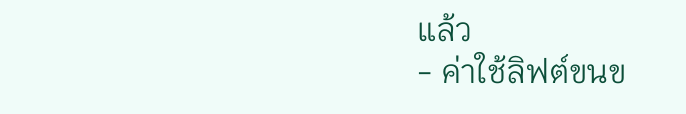แล้ว
- ค่าใช้ลิฟต์ขนข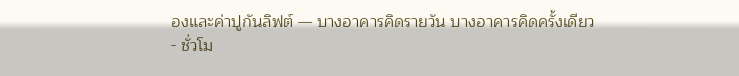องและค่าปูกันลิฟต์ — บางอาคารคิดรายวัน บางอาคารคิดครั้งเดียว
- ชั่วโม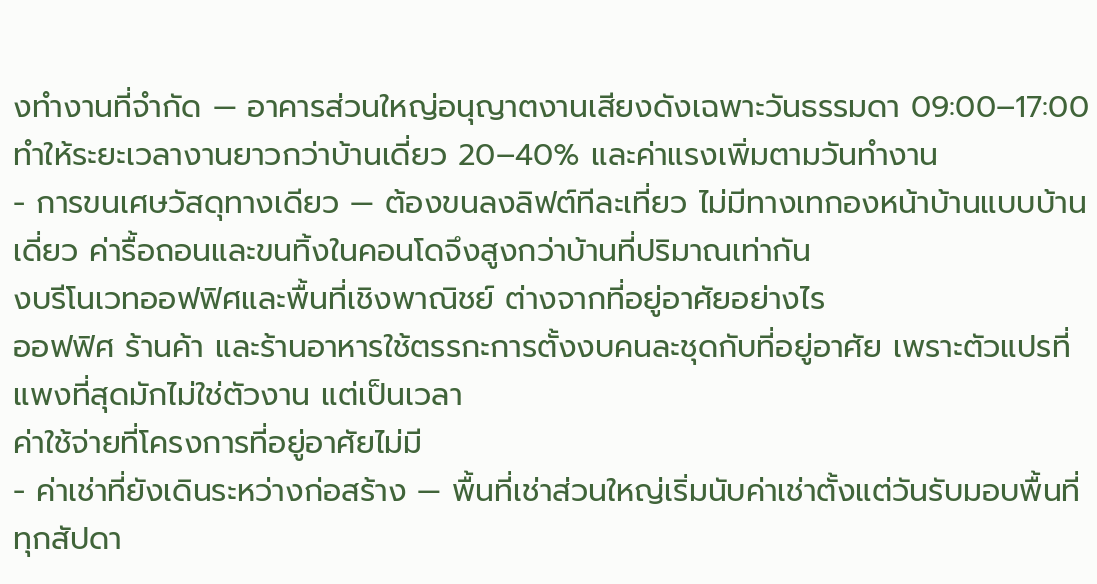งทำงานที่จำกัด — อาคารส่วนใหญ่อนุญาตงานเสียงดังเฉพาะวันธรรมดา 09:00–17:00 ทำให้ระยะเวลางานยาวกว่าบ้านเดี่ยว 20–40% และค่าแรงเพิ่มตามวันทำงาน
- การขนเศษวัสดุทางเดียว — ต้องขนลงลิฟต์ทีละเที่ยว ไม่มีทางเทกองหน้าบ้านแบบบ้านเดี่ยว ค่ารื้อถอนและขนทิ้งในคอนโดจึงสูงกว่าบ้านที่ปริมาณเท่ากัน
งบรีโนเวทออฟฟิศและพื้นที่เชิงพาณิชย์ ต่างจากที่อยู่อาศัยอย่างไร
ออฟฟิศ ร้านค้า และร้านอาหารใช้ตรรกะการตั้งงบคนละชุดกับที่อยู่อาศัย เพราะตัวแปรที่แพงที่สุดมักไม่ใช่ตัวงาน แต่เป็นเวลา
ค่าใช้จ่ายที่โครงการที่อยู่อาศัยไม่มี
- ค่าเช่าที่ยังเดินระหว่างก่อสร้าง — พื้นที่เช่าส่วนใหญ่เริ่มนับค่าเช่าตั้งแต่วันรับมอบพื้นที่ ทุกสัปดา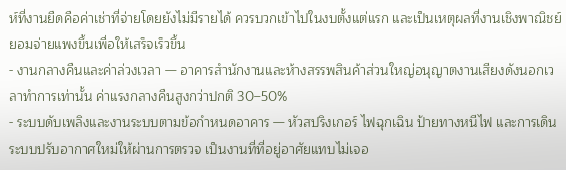ห์ที่งานยืดคือค่าเช่าที่จ่ายโดยยังไม่มีรายได้ ควรบวกเข้าไปในงบตั้งแต่แรก และเป็นเหตุผลที่งานเชิงพาณิชย์ยอมจ่ายแพงขึ้นเพื่อให้เสร็จเร็วขึ้น
- งานกลางคืนและค่าล่วงเวลา — อาคารสำนักงานและห้างสรรพสินค้าส่วนใหญ่อนุญาตงานเสียงดังนอกเวลาทำการเท่านั้น ค่าแรงกลางคืนสูงกว่าปกติ 30–50%
- ระบบดับเพลิงและงานระบบตามข้อกำหนดอาคาร — หัวสปริงเกอร์ ไฟฉุกเฉิน ป้ายทางหนีไฟ และการเดินระบบปรับอากาศใหม่ให้ผ่านการตรวจ เป็นงานที่ที่อยู่อาศัยแทบไม่เจอ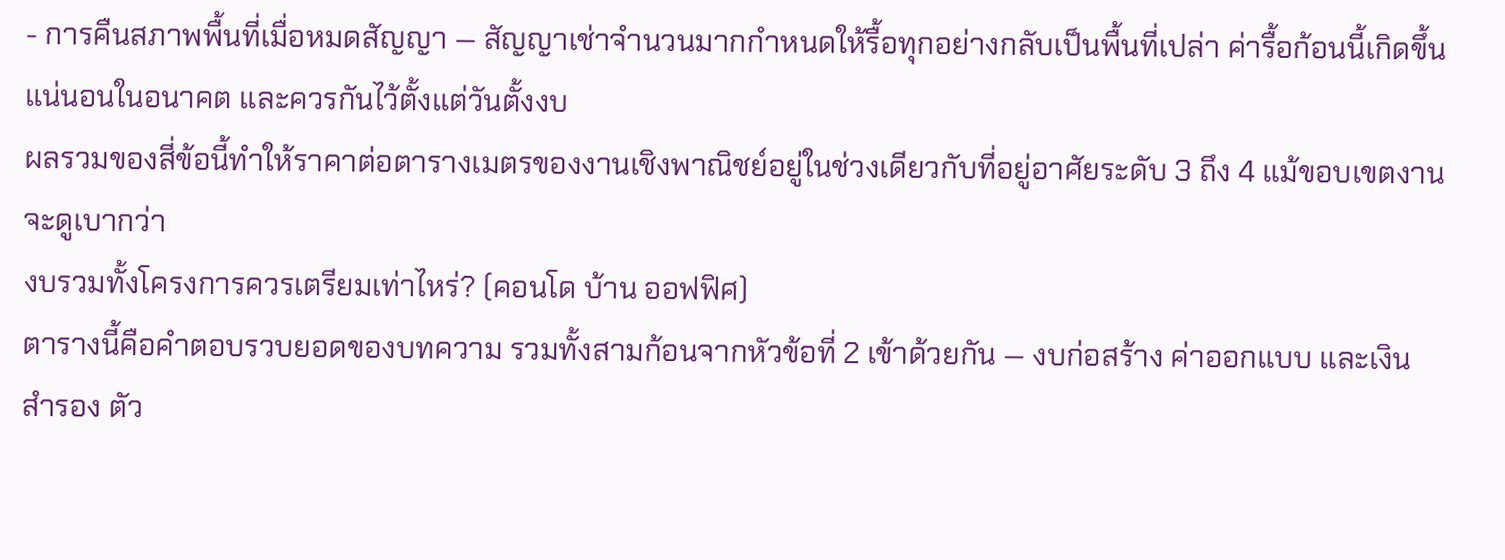- การคืนสภาพพื้นที่เมื่อหมดสัญญา — สัญญาเช่าจำนวนมากกำหนดให้รื้อทุกอย่างกลับเป็นพื้นที่เปล่า ค่ารื้อก้อนนี้เกิดขึ้นแน่นอนในอนาคต และควรกันไว้ตั้งแต่วันตั้งงบ
ผลรวมของสี่ข้อนี้ทำให้ราคาต่อตารางเมตรของงานเชิงพาณิชย์อยู่ในช่วงเดียวกับที่อยู่อาศัยระดับ 3 ถึง 4 แม้ขอบเขตงานจะดูเบากว่า
งบรวมทั้งโครงการควรเตรียมเท่าไหร่? (คอนโด บ้าน ออฟฟิศ)
ตารางนี้คือคำตอบรวบยอดของบทความ รวมทั้งสามก้อนจากหัวข้อที่ 2 เข้าด้วยกัน — งบก่อสร้าง ค่าออกแบบ และเงินสำรอง ตัว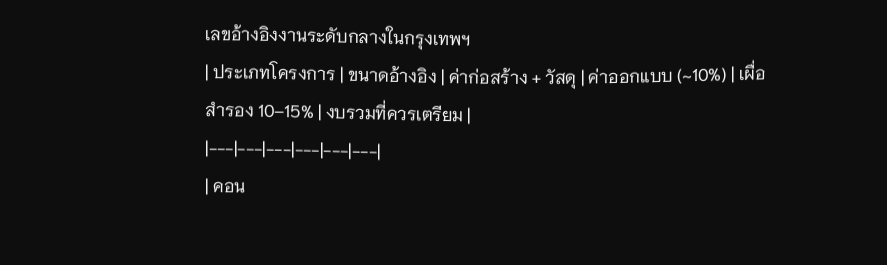เลขอ้างอิงงานระดับกลางในกรุงเทพฯ
| ประเภทโครงการ | ขนาดอ้างอิง | ค่าก่อสร้าง + วัสดุ | ค่าออกแบบ (~10%) | เผื่อสำรอง 10–15% | งบรวมที่ควรเตรียม |
|---|---|---|---|---|---|
| คอน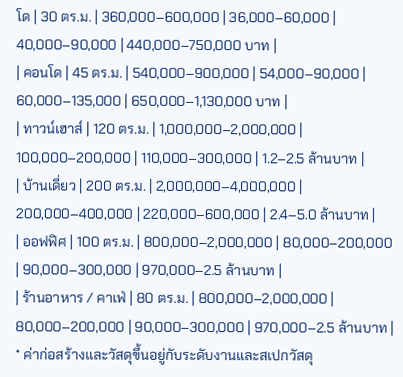โด | 30 ตร.ม. | 360,000–600,000 | 36,000–60,000 | 40,000–90,000 | 440,000–750,000 บาท |
| คอนโด | 45 ตร.ม. | 540,000–900,000 | 54,000–90,000 | 60,000–135,000 | 650,000–1,130,000 บาท |
| ทาวน์เฮาส์ | 120 ตร.ม. | 1,000,000–2,000,000 | 100,000–200,000 | 110,000–300,000 | 1.2–2.5 ล้านบาท |
| บ้านเดี่ยว | 200 ตร.ม. | 2,000,000–4,000,000 | 200,000–400,000 | 220,000–600,000 | 2.4–5.0 ล้านบาท |
| ออฟฟิศ | 100 ตร.ม. | 800,000–2,000,000 | 80,000–200,000 | 90,000–300,000 | 970,000–2.5 ล้านบาท |
| ร้านอาหาร / คาเฟ่ | 80 ตร.ม. | 800,000–2,000,000 | 80,000–200,000 | 90,000–300,000 | 970,000–2.5 ล้านบาท |
* ค่าก่อสร้างและวัสดุขึ้นอยู่กับระดับงานและสเปกวัสดุ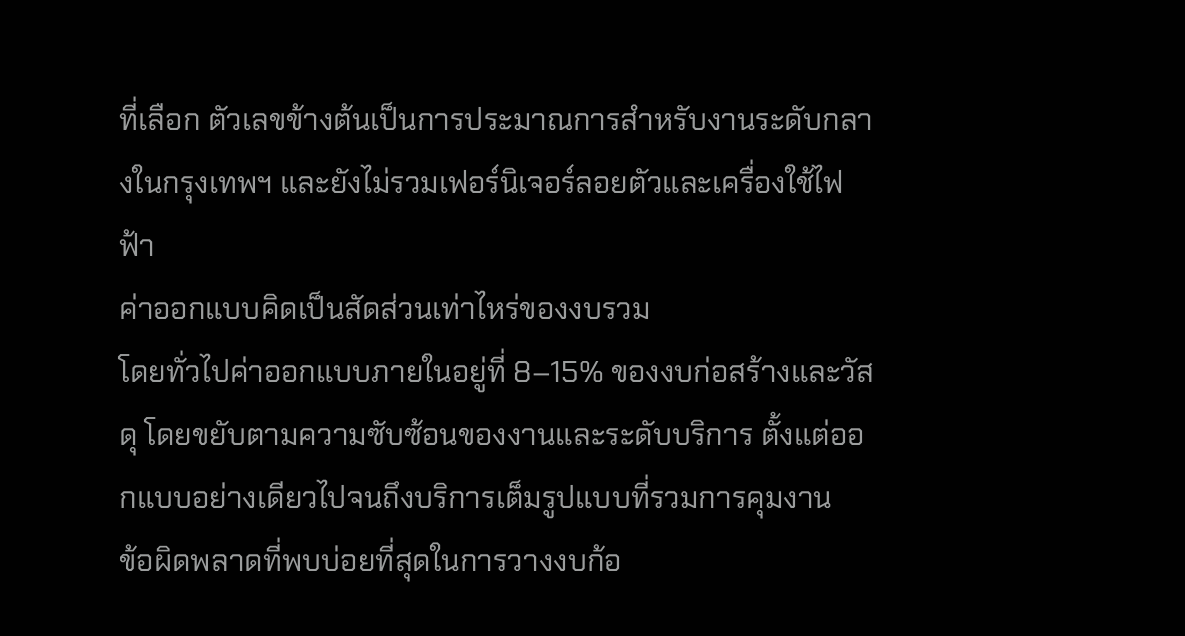ที่เลือก ตัวเลขข้างต้นเป็นการประมาณการสำหรับงานระดับกลางในกรุงเทพฯ และยังไม่รวมเฟอร์นิเจอร์ลอยตัวและเครื่องใช้ไฟฟ้า
ค่าออกแบบคิดเป็นสัดส่วนเท่าไหร่ของงบรวม
โดยทั่วไปค่าออกแบบภายในอยู่ที่ 8–15% ของงบก่อสร้างและวัสดุ โดยขยับตามความซับซ้อนของงานและระดับบริการ ตั้งแต่ออกแบบอย่างเดียวไปจนถึงบริการเต็มรูปแบบที่รวมการคุมงาน
ข้อผิดพลาดที่พบบ่อยที่สุดในการวางงบก้อ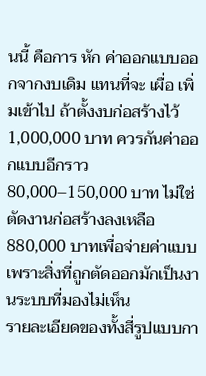นนี้ คือการ หัก ค่าออกแบบออกจากงบเดิม แทนที่จะ เผื่อ เพิ่มเข้าไป ถ้าตั้งงบก่อสร้างไว้ 1,000,000 บาท ควรกันค่าออกแบบอีกราว 80,000–150,000 บาท ไม่ใช่ตัดงานก่อสร้างลงเหลือ 880,000 บาทเพื่อจ่ายค่าแบบ เพราะสิ่งที่ถูกตัดออกมักเป็นงานระบบที่มองไม่เห็น
รายละเอียดของทั้งสี่รูปแบบกา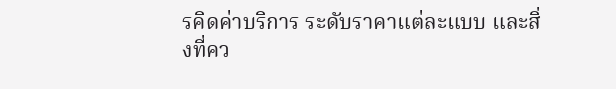รคิดค่าบริการ ระดับราคาแต่ละแบบ และสิ่งที่คว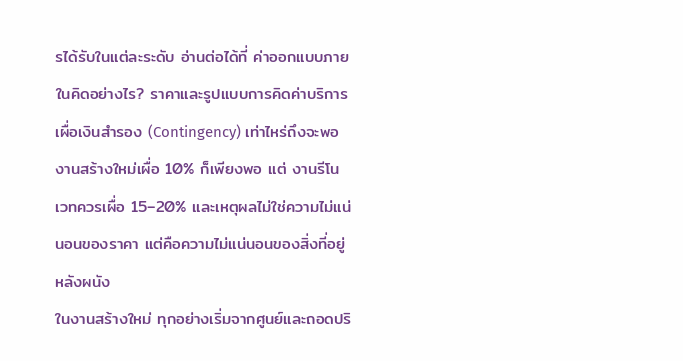รได้รับในแต่ละระดับ อ่านต่อได้ที่ ค่าออกแบบภายในคิดอย่างไร? ราคาและรูปแบบการคิดค่าบริการ
เผื่อเงินสำรอง (Contingency) เท่าไหร่ถึงจะพอ
งานสร้างใหม่เผื่อ 10% ก็เพียงพอ แต่ งานรีโนเวทควรเผื่อ 15–20% และเหตุผลไม่ใช่ความไม่แน่นอนของราคา แต่คือความไม่แน่นอนของสิ่งที่อยู่หลังผนัง
ในงานสร้างใหม่ ทุกอย่างเริ่มจากศูนย์และถอดปริ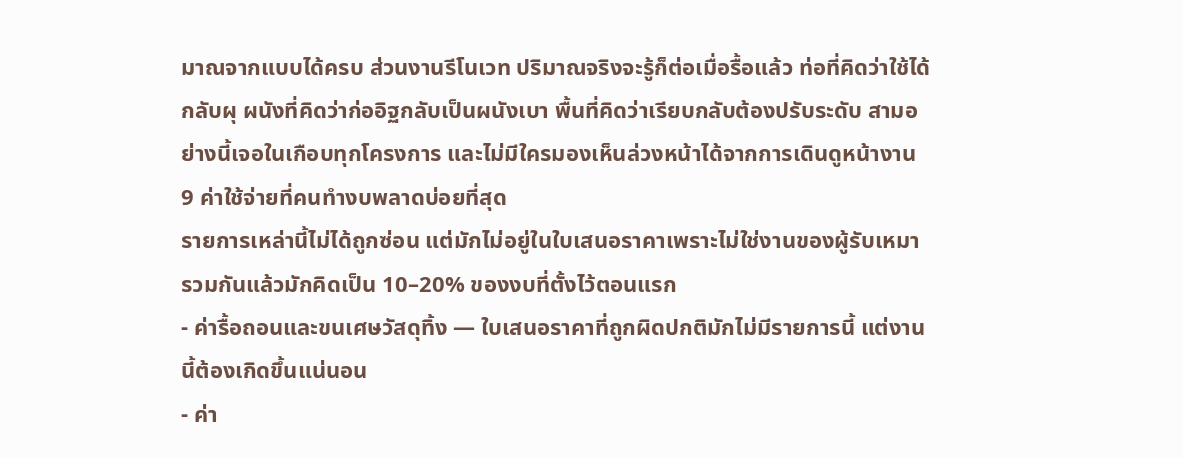มาณจากแบบได้ครบ ส่วนงานรีโนเวท ปริมาณจริงจะรู้ก็ต่อเมื่อรื้อแล้ว ท่อที่คิดว่าใช้ได้กลับผุ ผนังที่คิดว่าก่ออิฐกลับเป็นผนังเบา พื้นที่คิดว่าเรียบกลับต้องปรับระดับ สามอย่างนี้เจอในเกือบทุกโครงการ และไม่มีใครมองเห็นล่วงหน้าได้จากการเดินดูหน้างาน
9 ค่าใช้จ่ายที่คนทำงบพลาดบ่อยที่สุด
รายการเหล่านี้ไม่ได้ถูกซ่อน แต่มักไม่อยู่ในใบเสนอราคาเพราะไม่ใช่งานของผู้รับเหมา รวมกันแล้วมักคิดเป็น 10–20% ของงบที่ตั้งไว้ตอนแรก
- ค่ารื้อถอนและขนเศษวัสดุทิ้ง — ใบเสนอราคาที่ถูกผิดปกติมักไม่มีรายการนี้ แต่งานนี้ต้องเกิดขึ้นแน่นอน
- ค่า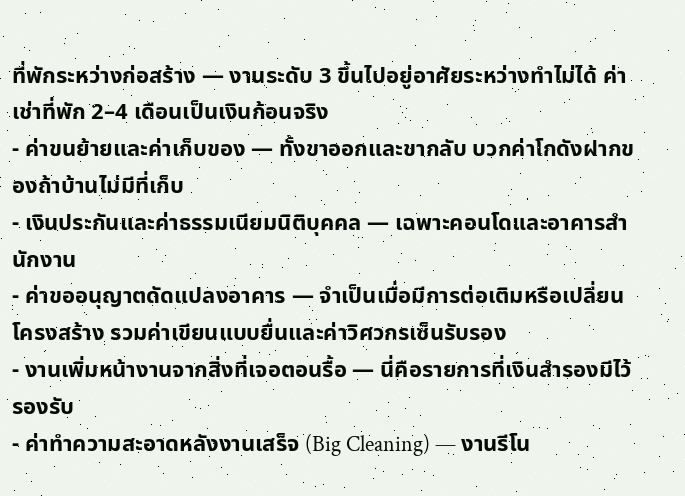ที่พักระหว่างก่อสร้าง — งานระดับ 3 ขึ้นไปอยู่อาศัยระหว่างทำไม่ได้ ค่าเช่าที่พัก 2–4 เดือนเป็นเงินก้อนจริง
- ค่าขนย้ายและค่าเก็บของ — ทั้งขาออกและขากลับ บวกค่าโกดังฝากของถ้าบ้านไม่มีที่เก็บ
- เงินประกันและค่าธรรมเนียมนิติบุคคล — เฉพาะคอนโดและอาคารสำนักงาน
- ค่าขออนุญาตดัดแปลงอาคาร — จำเป็นเมื่อมีการต่อเติมหรือเปลี่ยนโครงสร้าง รวมค่าเขียนแบบยื่นและค่าวิศวกรเซ็นรับรอง
- งานเพิ่มหน้างานจากสิ่งที่เจอตอนรื้อ — นี่คือรายการที่เงินสำรองมีไว้รองรับ
- ค่าทำความสะอาดหลังงานเสร็จ (Big Cleaning) — งานรีโน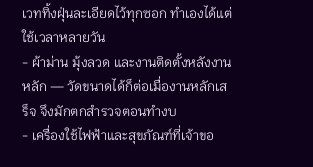เวททิ้งฝุ่นละเอียดไว้ทุกซอก ทำเองได้แต่ใช้เวลาหลายวัน
- ผ้าม่าน มุ้งลวด และงานติดตั้งหลังงานหลัก — วัดขนาดได้ก็ต่อเมื่องานหลักเสร็จ จึงมักตกสำรวจตอนทำงบ
- เครื่องใช้ไฟฟ้าและสุขภัณฑ์ที่เจ้าขอ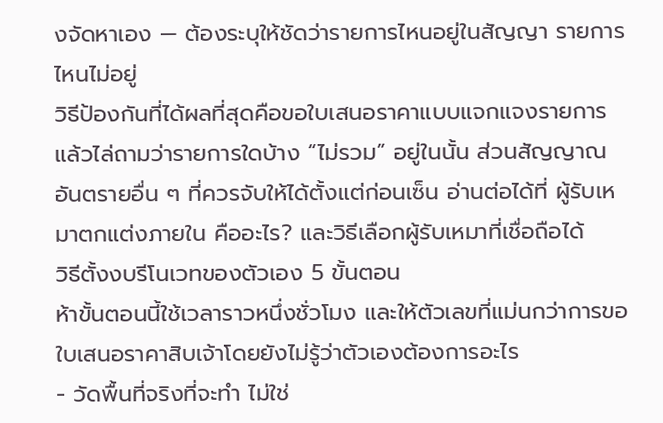งจัดหาเอง — ต้องระบุให้ชัดว่ารายการไหนอยู่ในสัญญา รายการไหนไม่อยู่
วิธีป้องกันที่ได้ผลที่สุดคือขอใบเสนอราคาแบบแจกแจงรายการ แล้วไล่ถามว่ารายการใดบ้าง “ไม่รวม” อยู่ในนั้น ส่วนสัญญาณอันตรายอื่น ๆ ที่ควรจับให้ได้ตั้งแต่ก่อนเซ็น อ่านต่อได้ที่ ผู้รับเหมาตกแต่งภายใน คืออะไร? และวิธีเลือกผู้รับเหมาที่เชื่อถือได้
วิธีตั้งงบรีโนเวทของตัวเอง 5 ขั้นตอน
ห้าขั้นตอนนี้ใช้เวลาราวหนึ่งชั่วโมง และให้ตัวเลขที่แม่นกว่าการขอใบเสนอราคาสิบเจ้าโดยยังไม่รู้ว่าตัวเองต้องการอะไร
- วัดพื้นที่จริงที่จะทำ ไม่ใช่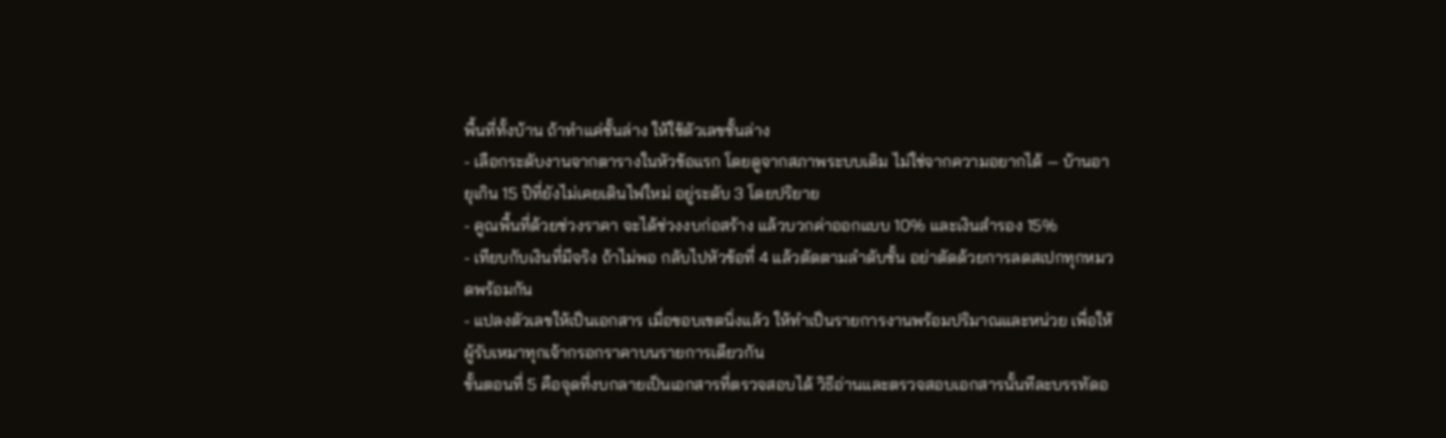พื้นที่ทั้งบ้าน ถ้าทำแค่ชั้นล่าง ให้ใช้ตัวเลขชั้นล่าง
- เลือกระดับงานจากตารางในหัวข้อแรก โดยดูจากสภาพระบบเดิม ไม่ใช่จากความอยากได้ — บ้านอายุเกิน 15 ปีที่ยังไม่เคยเดินไฟใหม่ อยู่ระดับ 3 โดยปริยาย
- คูณพื้นที่ด้วยช่วงราคา จะได้ช่วงงบก่อสร้าง แล้วบวกค่าออกแบบ 10% และเงินสำรอง 15%
- เทียบกับเงินที่มีจริง ถ้าไม่พอ กลับไปหัวข้อที่ 4 แล้วตัดตามลำดับชั้น อย่าตัดด้วยการลดสเปกทุกหมวดพร้อมกัน
- แปลงตัวเลขให้เป็นเอกสาร เมื่อขอบเขตนิ่งแล้ว ให้ทำเป็นรายการงานพร้อมปริมาณและหน่วย เพื่อให้ผู้รับเหมาทุกเจ้ากรอกราคาบนรายการเดียวกัน
ขั้นตอนที่ 5 คือจุดที่งบกลายเป็นเอกสารที่ตรวจสอบได้ วิธีอ่านและตรวจสอบเอกสารนั้นทีละบรรทัดอ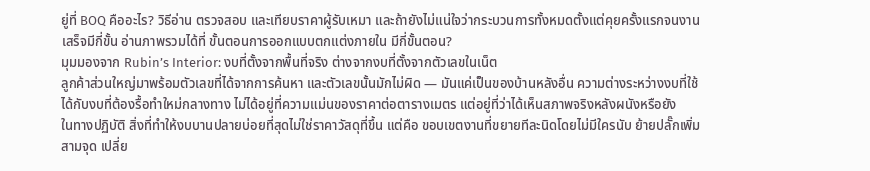ยู่ที่ BOQ คืออะไร? วิธีอ่าน ตรวจสอบ และเทียบราคาผู้รับเหมา และถ้ายังไม่แน่ใจว่ากระบวนการทั้งหมดตั้งแต่คุยครั้งแรกจนงานเสร็จมีกี่ขั้น อ่านภาพรวมได้ที่ ขั้นตอนการออกแบบตกแต่งภายใน มีกี่ขั้นตอน?
มุมมองจาก Rubin’s Interior: งบที่ตั้งจากพื้นที่จริง ต่างจากงบที่ตั้งจากตัวเลขในเน็ต
ลูกค้าส่วนใหญ่มาพร้อมตัวเลขที่ได้จากการค้นหา และตัวเลขนั้นมักไม่ผิด — มันแค่เป็นของบ้านหลังอื่น ความต่างระหว่างงบที่ใช้ได้กับงบที่ต้องรื้อทำใหม่กลางทาง ไม่ได้อยู่ที่ความแม่นของราคาต่อตารางเมตร แต่อยู่ที่ว่าได้เห็นสภาพจริงหลังผนังหรือยัง
ในทางปฏิบัติ สิ่งที่ทำให้งบบานปลายบ่อยที่สุดไม่ใช่ราคาวัสดุที่ขึ้น แต่คือ ขอบเขตงานที่ขยายทีละนิดโดยไม่มีใครนับ ย้ายปลั๊กเพิ่มสามจุด เปลี่ย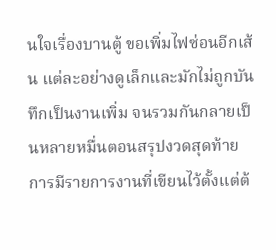นใจเรื่องบานตู้ ขอเพิ่มไฟซ่อนอีกเส้น แต่ละอย่างดูเล็กและมักไม่ถูกบันทึกเป็นงานเพิ่ม จนรวมกันกลายเป็นหลายหมื่นตอนสรุปงวดสุดท้าย การมีรายการงานที่เขียนไว้ตั้งแต่ต้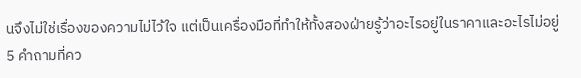นจึงไม่ใช่เรื่องของความไม่ไว้ใจ แต่เป็นเครื่องมือที่ทำให้ทั้งสองฝ่ายรู้ว่าอะไรอยู่ในราคาและอะไรไม่อยู่
5 คำถามที่คว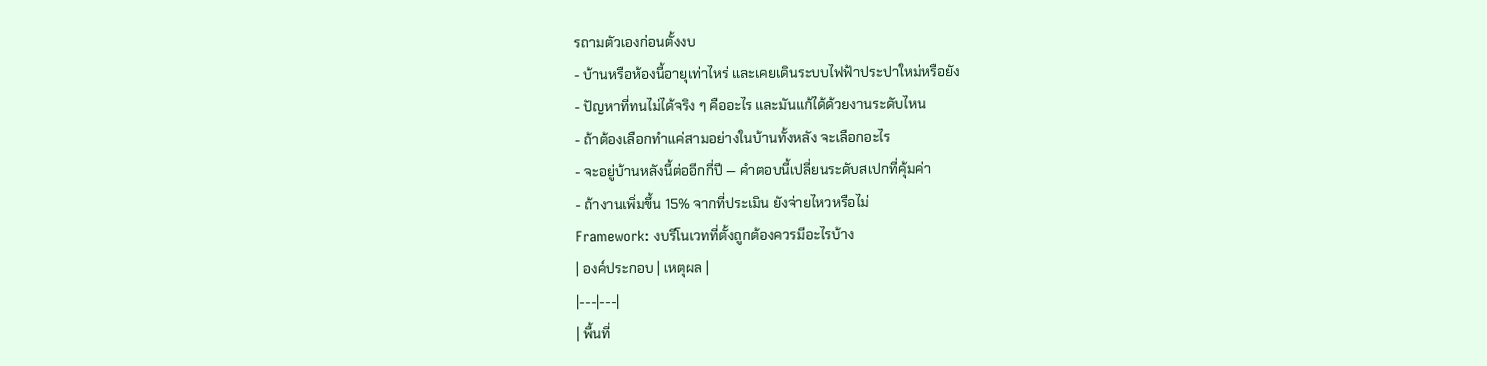รถามตัวเองก่อนตั้งงบ
- บ้านหรือห้องนี้อายุเท่าไหร่ และเคยเดินระบบไฟฟ้าประปาใหม่หรือยัง
- ปัญหาที่ทนไม่ได้จริง ๆ คืออะไร และมันแก้ได้ด้วยงานระดับไหน
- ถ้าต้องเลือกทำแค่สามอย่างในบ้านทั้งหลัง จะเลือกอะไร
- จะอยู่บ้านหลังนี้ต่ออีกกี่ปี — คำตอบนี้เปลี่ยนระดับสเปกที่คุ้มค่า
- ถ้างานเพิ่มขึ้น 15% จากที่ประเมิน ยังจ่ายไหวหรือไม่
Framework: งบรีโนเวทที่ตั้งถูกต้องควรมีอะไรบ้าง
| องค์ประกอบ | เหตุผล |
|---|---|
| พื้นที่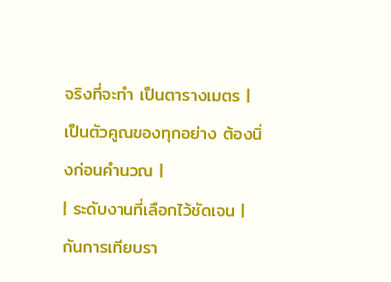จริงที่จะทำ เป็นตารางเมตร | เป็นตัวคูณของทุกอย่าง ต้องนิ่งก่อนคำนวณ |
| ระดับงานที่เลือกไว้ชัดเจน | กันการเทียบรา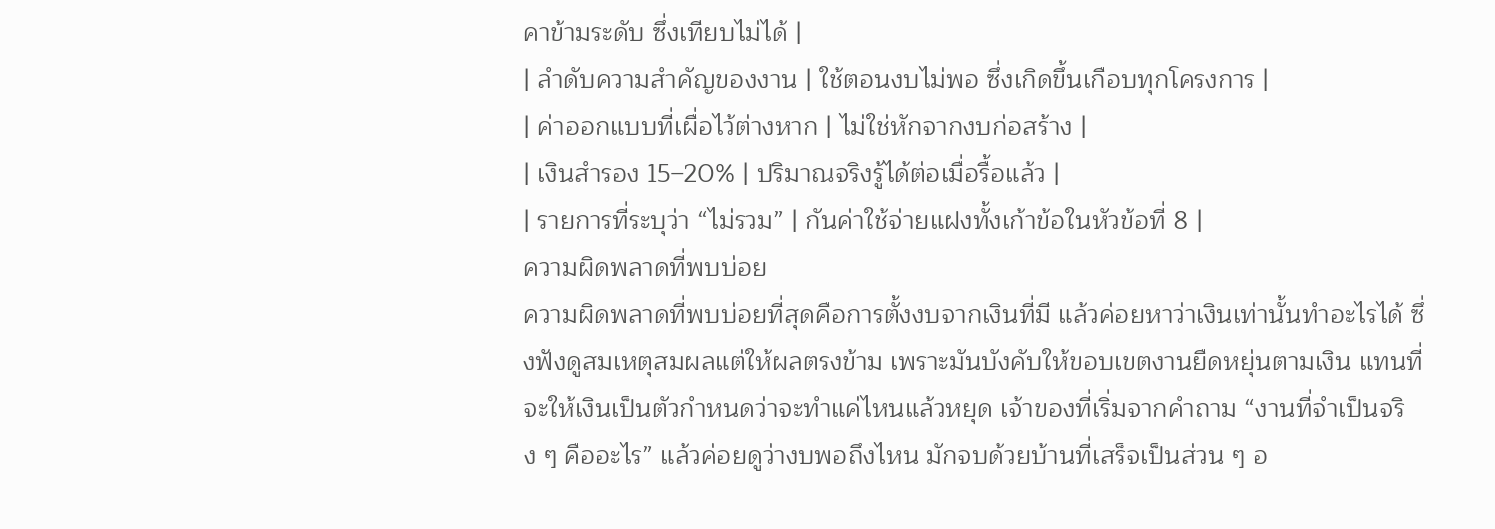คาข้ามระดับ ซึ่งเทียบไม่ได้ |
| ลำดับความสำคัญของงาน | ใช้ตอนงบไม่พอ ซึ่งเกิดขึ้นเกือบทุกโครงการ |
| ค่าออกแบบที่เผื่อไว้ต่างหาก | ไม่ใช่หักจากงบก่อสร้าง |
| เงินสำรอง 15–20% | ปริมาณจริงรู้ได้ต่อเมื่อรื้อแล้ว |
| รายการที่ระบุว่า “ไม่รวม” | กันค่าใช้จ่ายแฝงทั้งเก้าข้อในหัวข้อที่ 8 |
ความผิดพลาดที่พบบ่อย
ความผิดพลาดที่พบบ่อยที่สุดคือการตั้งงบจากเงินที่มี แล้วค่อยหาว่าเงินเท่านั้นทำอะไรได้ ซึ่งฟังดูสมเหตุสมผลแต่ให้ผลตรงข้าม เพราะมันบังคับให้ขอบเขตงานยืดหยุ่นตามเงิน แทนที่จะให้เงินเป็นตัวกำหนดว่าจะทำแค่ไหนแล้วหยุด เจ้าของที่เริ่มจากคำถาม “งานที่จำเป็นจริง ๆ คืออะไร” แล้วค่อยดูว่างบพอถึงไหน มักจบด้วยบ้านที่เสร็จเป็นส่วน ๆ อ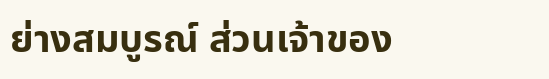ย่างสมบูรณ์ ส่วนเจ้าของ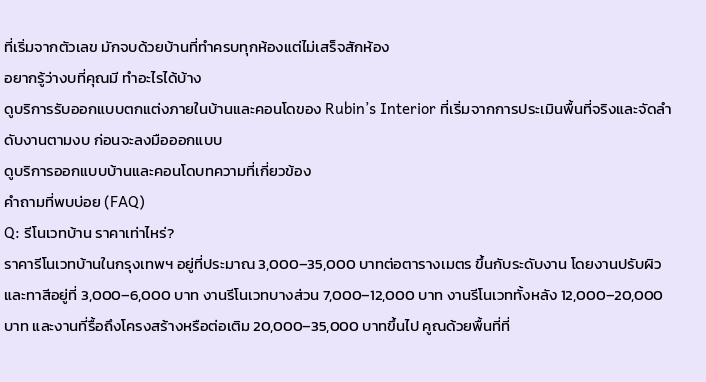ที่เริ่มจากตัวเลข มักจบด้วยบ้านที่ทำครบทุกห้องแต่ไม่เสร็จสักห้อง
อยากรู้ว่างบที่คุณมี ทำอะไรได้บ้าง
ดูบริการรับออกแบบตกแต่งภายในบ้านและคอนโดของ Rubin’s Interior ที่เริ่มจากการประเมินพื้นที่จริงและจัดลำดับงานตามงบ ก่อนจะลงมือออกแบบ
ดูบริการออกแบบบ้านและคอนโดบทความที่เกี่ยวข้อง
คำถามที่พบบ่อย (FAQ)
Q: รีโนเวทบ้าน ราคาเท่าไหร่?
ราคารีโนเวทบ้านในกรุงเทพฯ อยู่ที่ประมาณ 3,000–35,000 บาทต่อตารางเมตร ขึ้นกับระดับงาน โดยงานปรับผิวและทาสีอยู่ที่ 3,000–6,000 บาท งานรีโนเวทบางส่วน 7,000–12,000 บาท งานรีโนเวททั้งหลัง 12,000–20,000 บาท และงานที่รื้อถึงโครงสร้างหรือต่อเติม 20,000–35,000 บาทขึ้นไป คูณด้วยพื้นที่ที่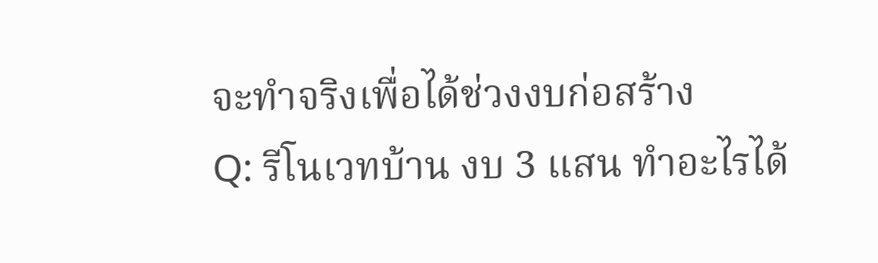จะทำจริงเพื่อได้ช่วงงบก่อสร้าง
Q: รีโนเวทบ้าน งบ 3 แสน ทำอะไรได้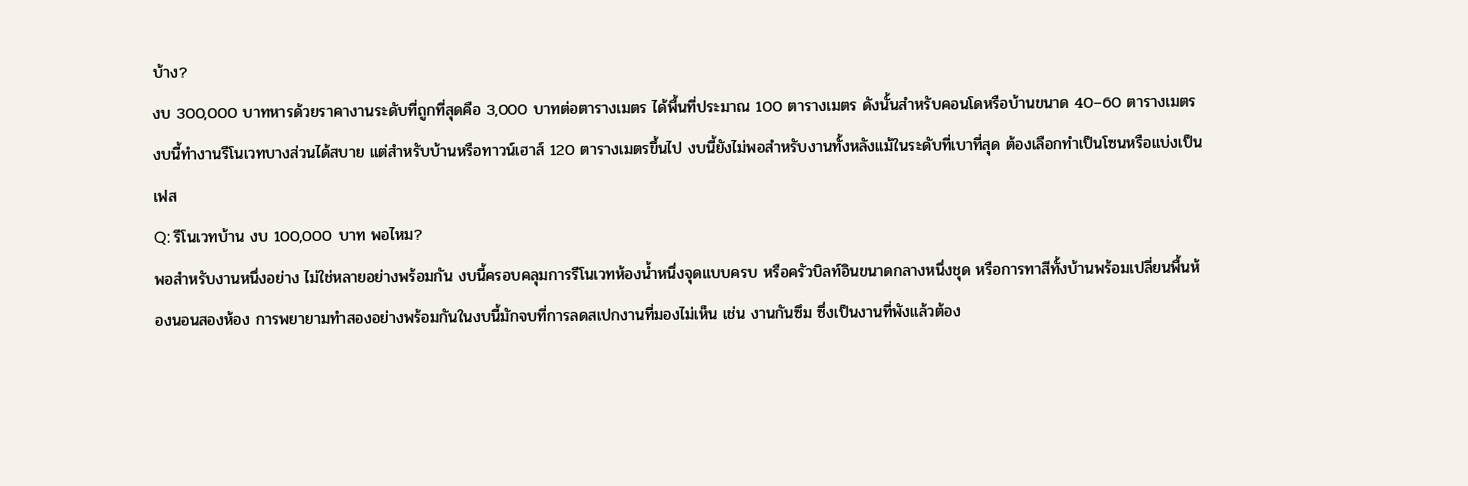บ้าง?
งบ 300,000 บาทหารด้วยราคางานระดับที่ถูกที่สุดคือ 3,000 บาทต่อตารางเมตร ได้พื้นที่ประมาณ 100 ตารางเมตร ดังนั้นสำหรับคอนโดหรือบ้านขนาด 40–60 ตารางเมตร งบนี้ทำงานรีโนเวทบางส่วนได้สบาย แต่สำหรับบ้านหรือทาวน์เฮาส์ 120 ตารางเมตรขึ้นไป งบนี้ยังไม่พอสำหรับงานทั้งหลังแม้ในระดับที่เบาที่สุด ต้องเลือกทำเป็นโซนหรือแบ่งเป็นเฟส
Q: รีโนเวทบ้าน งบ 100,000 บาท พอไหม?
พอสำหรับงานหนึ่งอย่าง ไม่ใช่หลายอย่างพร้อมกัน งบนี้ครอบคลุมการรีโนเวทห้องน้ำหนึ่งจุดแบบครบ หรือครัวบิลท์อินขนาดกลางหนึ่งชุด หรือการทาสีทั้งบ้านพร้อมเปลี่ยนพื้นห้องนอนสองห้อง การพยายามทำสองอย่างพร้อมกันในงบนี้มักจบที่การลดสเปกงานที่มองไม่เห็น เช่น งานกันซึม ซึ่งเป็นงานที่พังแล้วต้อง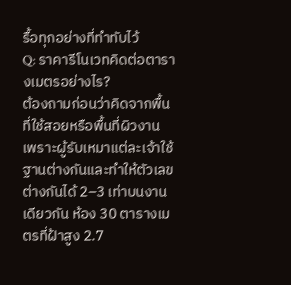รื้อทุกอย่างที่ทำทับไว้
Q: ราคารีโนเวทคิดต่อตารางเมตรอย่างไร?
ต้องถามก่อนว่าคิดจากพื้นที่ใช้สอยหรือพื้นที่ผิวงาน เพราะผู้รับเหมาแต่ละเจ้าใช้ฐานต่างกันและทำให้ตัวเลขต่างกันได้ 2–3 เท่าบนงานเดียวกัน ห้อง 30 ตารางเมตรที่ฝ้าสูง 2.7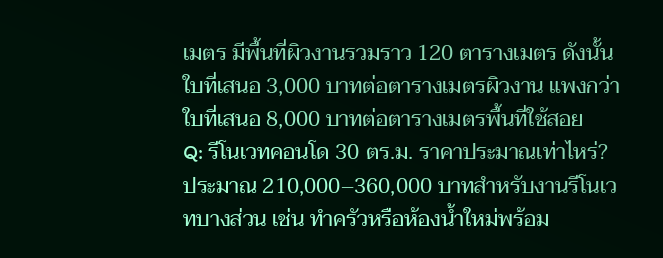เมตร มีพื้นที่ผิวงานรวมราว 120 ตารางเมตร ดังนั้นใบที่เสนอ 3,000 บาทต่อตารางเมตรผิวงาน แพงกว่าใบที่เสนอ 8,000 บาทต่อตารางเมตรพื้นที่ใช้สอย
Q: รีโนเวทคอนโด 30 ตร.ม. ราคาประมาณเท่าไหร่?
ประมาณ 210,000–360,000 บาทสำหรับงานรีโนเวทบางส่วน เช่น ทำครัวหรือห้องน้ำใหม่พร้อม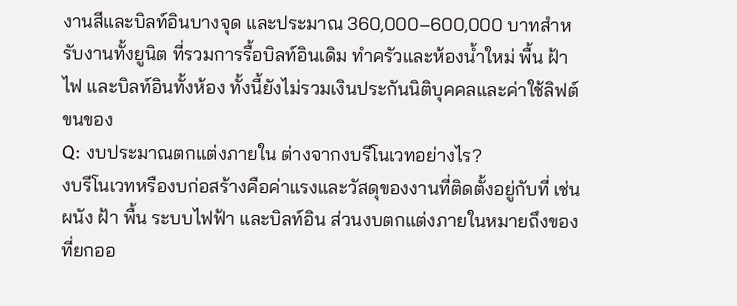งานสีและบิลท์อินบางจุด และประมาณ 360,000–600,000 บาทสำหรับงานทั้งยูนิต ที่รวมการรื้อบิลท์อินเดิม ทำครัวและห้องน้ำใหม่ พื้น ฝ้า ไฟ และบิลท์อินทั้งห้อง ทั้งนี้ยังไม่รวมเงินประกันนิติบุคคลและค่าใช้ลิฟต์ขนของ
Q: งบประมาณตกแต่งภายใน ต่างจากงบรีโนเวทอย่างไร?
งบรีโนเวทหรืองบก่อสร้างคือค่าแรงและวัสดุของงานที่ติดตั้งอยู่กับที่ เช่น ผนัง ฝ้า พื้น ระบบไฟฟ้า และบิลท์อิน ส่วนงบตกแต่งภายในหมายถึงของที่ยกออ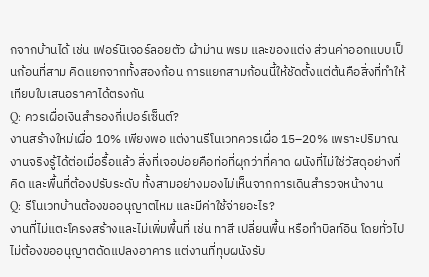กจากบ้านได้ เช่น เฟอร์นิเจอร์ลอยตัว ผ้าม่าน พรม และของแต่ง ส่วนค่าออกแบบเป็นก้อนที่สาม คิดแยกจากทั้งสองก้อน การแยกสามก้อนนี้ให้ชัดตั้งแต่ต้นคือสิ่งที่ทำให้เทียบใบเสนอราคาได้ตรงกัน
Q: ควรเผื่อเงินสำรองกี่เปอร์เซ็นต์?
งานสร้างใหม่เผื่อ 10% เพียงพอ แต่งานรีโนเวทควรเผื่อ 15–20% เพราะปริมาณงานจริงรู้ได้ต่อเมื่อรื้อแล้ว สิ่งที่เจอบ่อยคือท่อที่ผุกว่าที่คาด ผนังที่ไม่ใช่วัสดุอย่างที่คิด และพื้นที่ต้องปรับระดับ ทั้งสามอย่างมองไม่เห็นจากการเดินสำรวจหน้างาน
Q: รีโนเวทบ้านต้องขออนุญาตไหม และมีค่าใช้จ่ายอะไร?
งานที่ไม่แตะโครงสร้างและไม่เพิ่มพื้นที่ เช่น ทาสี เปลี่ยนพื้น หรือทำบิลท์อิน โดยทั่วไปไม่ต้องขออนุญาตดัดแปลงอาคาร แต่งานที่ทุบผนังรับ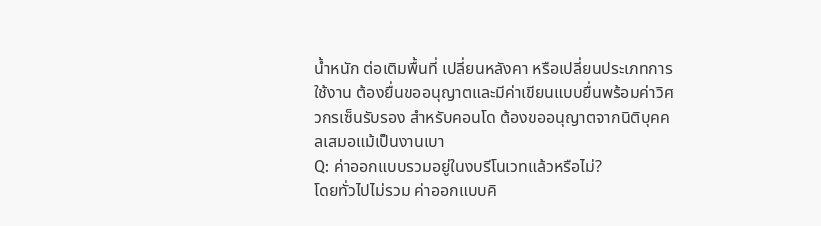น้ำหนัก ต่อเติมพื้นที่ เปลี่ยนหลังคา หรือเปลี่ยนประเภทการใช้งาน ต้องยื่นขออนุญาตและมีค่าเขียนแบบยื่นพร้อมค่าวิศวกรเซ็นรับรอง สำหรับคอนโด ต้องขออนุญาตจากนิติบุคคลเสมอแม้เป็นงานเบา
Q: ค่าออกแบบรวมอยู่ในงบรีโนเวทแล้วหรือไม่?
โดยทั่วไปไม่รวม ค่าออกแบบคิ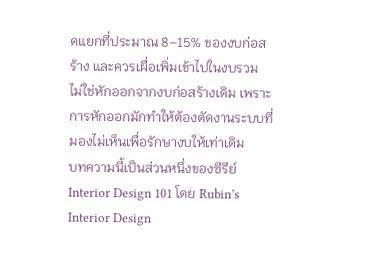ดแยกที่ประมาณ 8–15% ของงบก่อสร้าง และควรเผื่อเพิ่มเข้าไปในงบรวม ไม่ใช่หักออกจากงบก่อสร้างเดิม เพราะการหักออกมักทำให้ต้องตัดงานระบบที่มองไม่เห็นเพื่อรักษางบให้เท่าเดิม
บทความนี้เป็นส่วนหนึ่งของซีรีย์ Interior Design 101 โดย Rubin’s Interior Design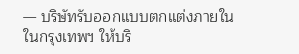— บริษัทรับออกแบบตกแต่งภายในในกรุงเทพฯ ให้บริ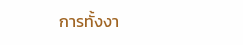การทั้งงา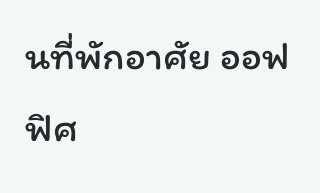นที่พักอาศัย ออฟฟิศ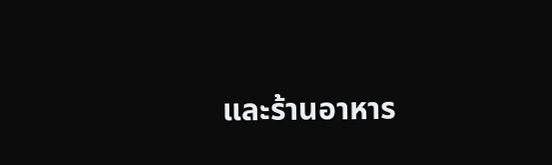และร้านอาหาร